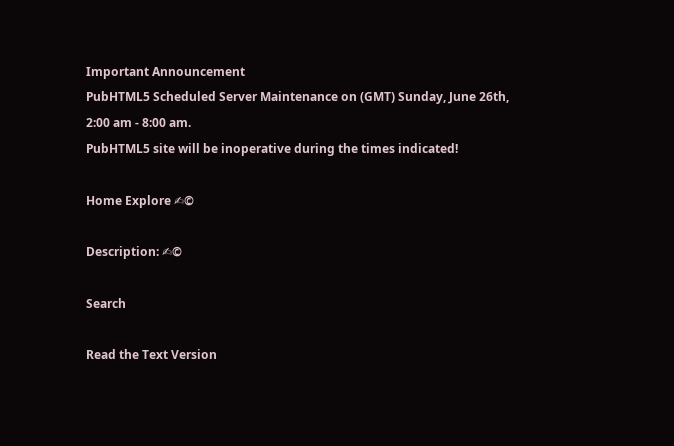Important Announcement
PubHTML5 Scheduled Server Maintenance on (GMT) Sunday, June 26th, 2:00 am - 8:00 am.
PubHTML5 site will be inoperative during the times indicated!

Home Explore ✍©

Description: ✍©

Search

Read the Text Version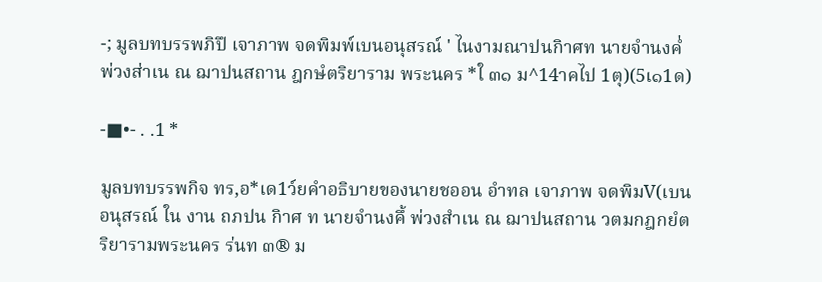-; มูลบทบรรพภิปึ เจาภาพ จดพิมพ์เบนอนุสรณ์ ' ไนงามณาปนกิาศท นายจำนงคํ่พ่วงส่าเน ณ ฌาปนสถาน ฎกษํตริยาราม พระนคร *ใ ๓๑ ม^14าคไป 1ตุ)(5เ๑1ด)

-■•- . .1 *

มูลบทบรรพกิจ ทร,อ*เด1ว์ยคำอธิบายของนายชออน อำทล เจาภาพ จดพิมV(เบนอนุสรณ์ ใน งาน ถภปน กิาศ ท นายจำนงคึ้ พ่วงสำเน ณ ฌาปนสถาน วตมกฎกยํตริยารามพระนคร ร่นท ๓® ม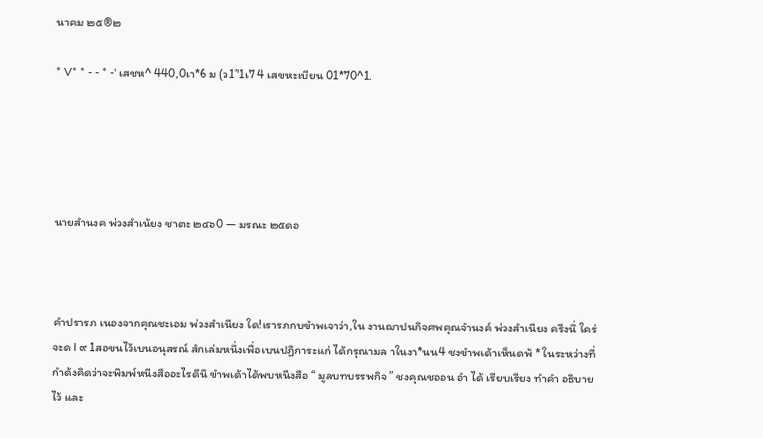นาคม ๒๕®๒

* V* * - - * -' เสชห^ 440,0เา*6 ม (ว1’'1เ7 4 เสขหะเบียน 01*70^1.





นายสำนงค พ่วงสำเน้ยง ชาตะ ๒๔๖0 — มรณะ ๒๕ดอ



คำปรารภ เนองจากคุณชะเอม พ่วงสำเนียง ใด!เรารภกบขำพเจาว่า,ใน งานฌาปนกิจศพคุณจำนงค์ พ่วงสำเนียง ครีงนึ่ ใคร่จะด I ๙ 1สอขนไว้เบนอนุสรณ์ สํกเล่มหนึ่งเพื่อเบนปฏิการะแก่ ได้กรุณามล าในงา*นน4 ชงขำพเด้าเห็นดพ้ * ในระหว่างที่กำด้งคิดว่าจะพิมพ์หนีงสืออะไรดีนึ ขำพเด้าได้พบหนีงสือ “ มูลบทบรรพกิจ ” ชงคุณชออน อำ ได้ เรียบเรียง ทำคำ อธิบายไว้ และ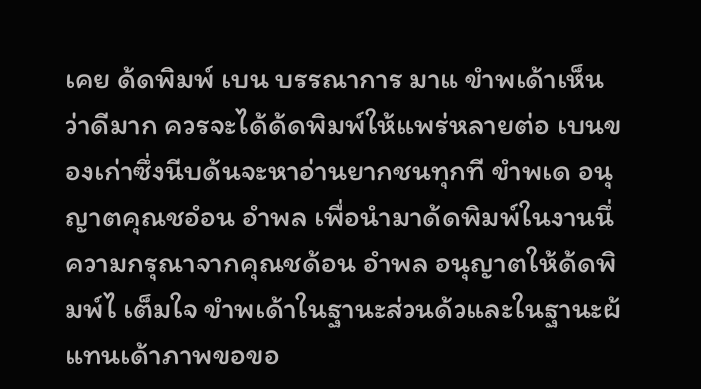เคย ด้ดพิมพ์ เบน บรรณาการ มาแ ขำพเด้าเห็นว่าดีมาก ควรจะได้ด้ดพิมพ์ให้แพร่หลายต่อ เบนของเก่าซึ่งนีบด้นจะหาอ่านยากชนทุกที ขำพเด อนุญาตคุณชอํอน อำพล เพื่อนำมาด้ดพิมพ์ในงานนึ่ ความกรุณาจากคุณชด้อน อำพล อนุญาตให้ด้ดพิมพ์ไ เต็มใจ ขำพเด้าในฐานะส่วนด้วและในฐานะผ้แทนเด้าภาพขอขอ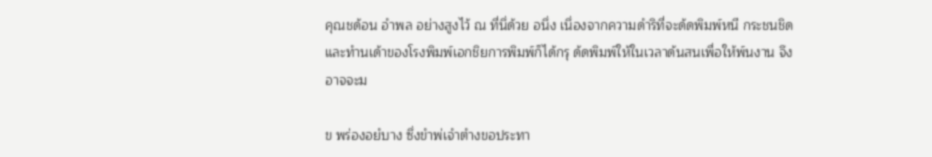คุณชด้อน อำพล อย่างสูงไว้ ณ ที่นึ่ด้วย อนึ่ง เนึ่องจากความดำริที่จะด้ดพิมพ์หนี กระชนชิด และทำนเด้าของโรงพิมพ์เอกชิยการพิมพ์ก็ได้กรุ ด้ดพิมพ์ให้ในเวลาด้นสนเพื่อให้พ์นงาน จึงอาจจะม

ข พร่องอยํบาง ซึ่งขำพ่เจำตำงขอประทา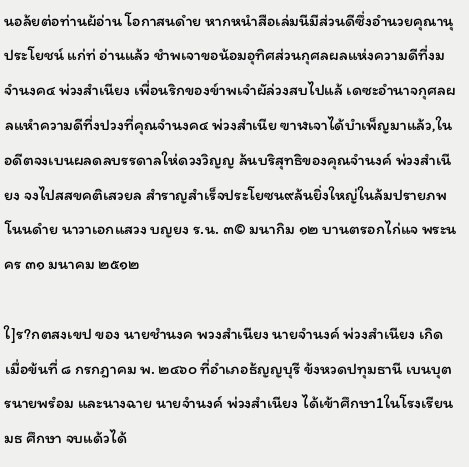นอล้ยต่อท่านผ้อ่าน โอกาสนดำย หากหนำสือเล่มนีมีส่วนดีซึ่งอำนวยคุณานุประโยชน์ แก่ท่ อ่านแล้ว ชำพเจาขอน้อมอุทิศส่วนกุศลผลแห่งความดีที่งม จำนงค๔ พ่วงสำเนียง เพื่อนริกของข์าพเจำผัล่วงสบไปแล้ เดซะอำนาจกุศลผลแหำความดีที่งปวงที่คุณจำนงค๔ พ่วงสำเนีย ฃาฬเจาได้บำเพ็ญมาแล้ว,ในอดีตจงเบนผลดลบรรดาลให่ดวงวิญญ ล้นบริสุทธิของคุณจำนงค์ พ่วงสำเนียง จงไปสสขคติเสวยล สำราญสำเร็จประโยซน๙ล้นยิ่งใหญ่ในล้มปรายภพโนนดำย นาวาเอกแสวง บญยง ร.น. ๓© มนากิม ๑๒ บานตรอกไก่แจ พระนคร ๓๑ มนาคม ๒๕๑๒

ใ]ร?กตสงเขป ของ นายชำนงค พวงสำเนียง นายจำนงค์ พ่วงสำเนียง เกิดเมื่อข้นที่ ๘ กรกฎาคม พ. ๒๔๖๐ ที่อำเภอธ้ญญบุรี ข้งหวดปทุมธานี เบนบุตรนายพรํอม และนางฉาย นายจำนงค์ พ่วงสำเนียง ได้เข้าศึกษา1ในโรงเรียนมธ ศึกษา จบแด้วได้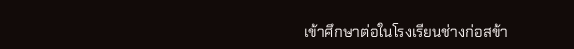เข้าศึกษาต่อในโรงเรียนช่างก่อสข้า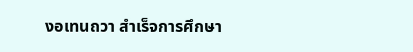งอเทนถวา สำเร็จการศึกษา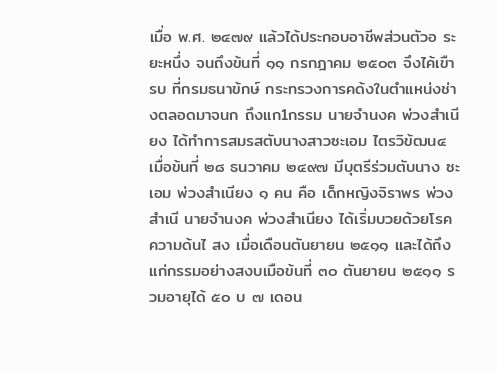เมื่อ พ.ศ. ๒๔๗๙ แล้วได้ประกอบอาชีพส่วนตัวอ ระยะหนึ่ง จนถึงข้นที่ ๑๑ กรกฎาคม ๒๕๐๓ จึงไค้เขืารบ ที่กรมธนาข้กษ์ กระทรวงการคด้งในตำแหน่งช่างตลอดมาจนก ถึงแก1กรรม นายจำนงค พ่วงสำเนียง ได้ทำการสมรสตับนางสาวซะเอม ไตรวิข้ฒน๔ เมื่อข้นที่ ๒๘ ธนวาคม ๒๔๙๗ มีบุตรีร่วมตับนาง ซะเอม พ่วงสำเนียง ๑ คน คือ เด็กหญิงจิราพร พ่วงสำเนี นายจำนงค พ่วงสำเนียง ได้เริ่มบวยด้วยโรคความด้นไ สง เมื่อเดือนตันยายน ๒๕๑๑ และได้ถึงแก่กรรมอย่างสงบเมือข้นที่ ๓๐ ตันยายน ๒๕๑๑ รวมอายุได้ ๕๐ บ ๗ เดอน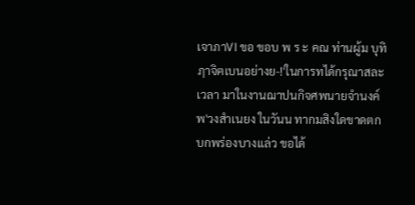เจาภาVI ขอ ขอบ พ ร ะ คณ ท่านผู้ม บุทิฦาจิฅเบนอย่างย-!'ในการทได้กรุณาสละเวลา มาในงานฌาปนกิจศพนายจำนงค์ พ'วงสำเนยง ในวันน ทากมสิงใดขาดตกบกพร่องบางแล่ว ขอได้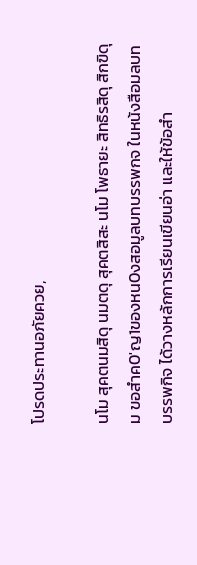โปรดประทานอภัยควย,

นโม สุคตนมสิดุ นมตดุ สุคตสิสะ นโม โพธายะ สิทธิรสิดุ สิกฃิดุม ขอสำค0'ญ1ของหน0งสอมูลบทบรรพกจ ในหน้งสือมลบทบรรพกิจ ได้วางหล้กการเรียนเขียนอ่า และให้ข้อสำ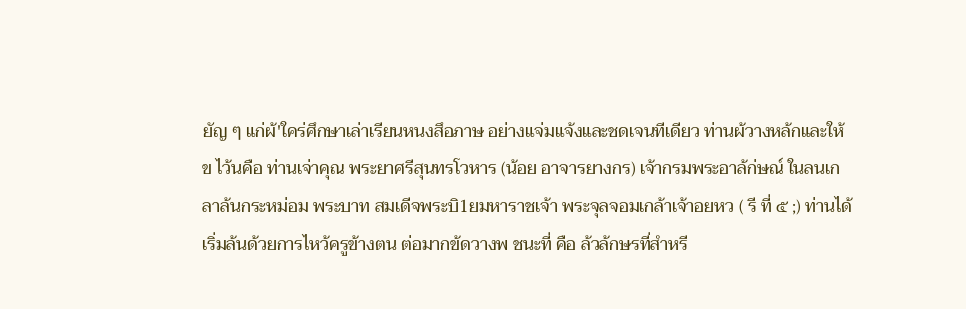ยัญ ๆ แก่ผ้'ใคร่ศึกษาเล่าเรียนหนงสึอภาษ อย่างแจ่มแจ้งและชดเจนทีเดียว ท่านผ้วางหล้กและให้ข ไว้นคือ ท่านเจ่าคุณ พระยาศรีสุนทรโวหาร (น้อย อาจารยางกร) เจ้ากรมพระอาล้ก่ษณ์ ในลนเกลาล้นกระหม่อม พระบาท สมเดีจพระบิ1ยมหาราชเจ้า พระจุลจอมเกล้าเจ้าอยหว ( รี ที่ ๕ ;) ท่านได้เริ่มล้นด้วยการไหว้ครูข้างตน ต่อมากข้ดวางพ ชนะที่ คือ ล้วล้กษรที่สำหรี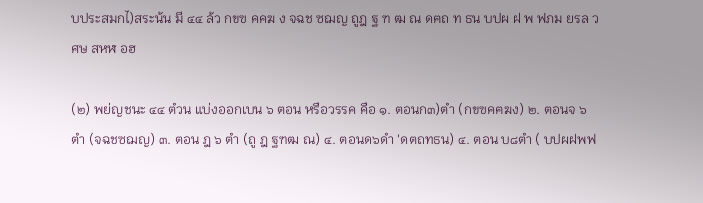บประสมกไ)สระน้น มี ๔๔ ล้ว กขฃ คคฆ ง จฉช ซฌญ ถูฎ ฐ ฑ ฒ ณ ดฅถ ท ธน บปผ ฝ พ ฟภม ยรล วศษ สหฬ อฮ

(๒) พย่ญชนะ ๔๔ ตํวน แบ่งออกเบน ๖ ตอน หรือวรรค คือ ๑. ตอนก๓)ตำ (กขฃคฅฆง) ๒. ตอนจ ๖ ตำ (จฉชซฌญ) ๓. ตอน ฎ ๖ ตำ (ถู ฎ ฐฑฒ ณ) ๔. ตอนด๖ดำ 'ดตถทธน) ๔. ตอน บ๘ตำ ( บปผฝพฟ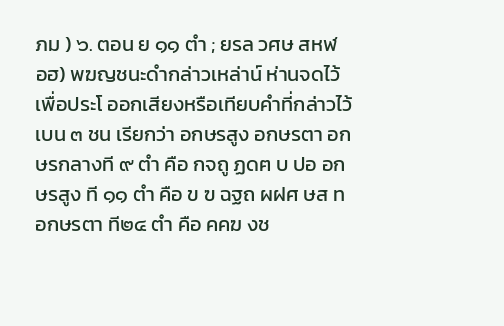ภม ) ๖. ตอน ย ๑๑ ตำ ; ยรล วศษ สหฬ อฮ) พฆญชนะดำกล่าวเหล่าน์ ห่านจดไว้เพื่อประโ ออกเสียงหรือเทียบคำที่กล่าวไว้เบน ๓ ชน เรียกว่า อกษรสูง อกษรตา อกษรกลางที ๙ ตำ คือ กจถู ฏดฅ บ ปอ อกษรสูง ที ๑๑ ตำ คือ ข ฃ ฉฐถ ผฝศ ษส ท อกษรตา ที๒๔ ตำ คือ คคฆ งช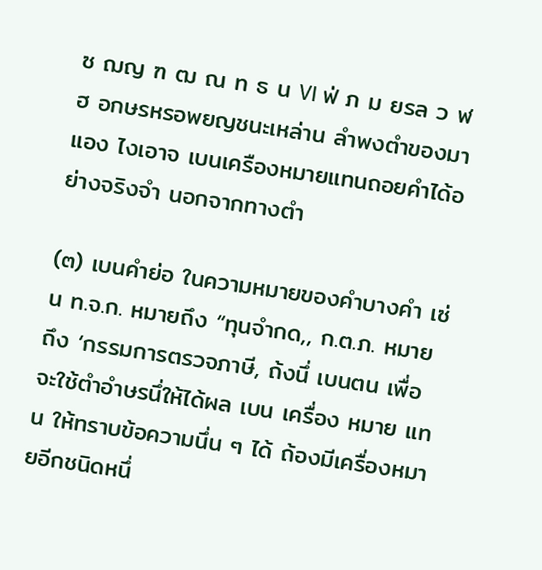ซ ฌญ ฑ ฒ ณ ท ธ น VI ฟ่ ภ ม ยรล ว ฬ ฮ อกษรหรอพยญชนะเหล่าน ลำพงตำของมาแอง ไงเอาจ เบนเครืองหมายแทนถอยคำได้อย่างจริงจำ นอกจากทางตำ

(๓) เบนคำย่อ ในความหมายของคำบางคำ เซ่น ท.จ.ก. หมายถึง “ทุนจำกด,, ก.ต.ภ. หมายถึง ‘กรรมการตรวจภาษี, ถ้งนึ่ เบนตน เพื่อจะใช้ตำอำษรนึ่ให้ได้ผล เบน เครื่อง หมาย แทน ให้ทราบข้อความนึ่น ๆ ได้ ถ้องมีเครื่องหมายอีกชนิดหนึ่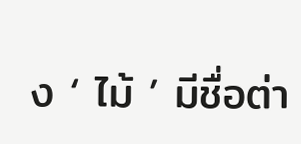ง ‘ ไม้ ’ มีชื่อต่า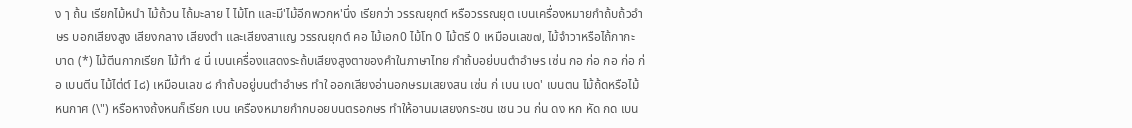ง ๅ ถ้น เรียกไม้หนำ ไม้ถ้วน ไถ้มะลาย ไ ไม้โท และมี'ไม้อีกพวกห'นึ่ง เรียกว่า วรรณยุกต์ หรือวรรณยุต เบนเครื่องหมายกำถ้บถ้วอำษร บอกเสียงสูง เสียงกลาง เสียงตำ และเสียงสาแญ วรรณยุกต์ คอ ไม้เอก0 ไม้โท 0 ไม้ตรี 0 เหมือนเลข๗, ไม้จำวาหรือไถ้กากะบาด (*) ไม้ตีนกากเรียก ไม้ทำ ๔ นึ่ เบนเครื่องแสดงระถ้บเสียงสูงตาของคำในภาษาไทย กำถ้บอย่บนตำอำษร เซ่น กอ ก่อ กอ ก่อ ก่อ เบนตีน ไม้ไต่ต์ I๘) เหมือนเลข ๘ กำถ้บอยู่บนตำอำษร ทำใ ออกเสียงอ่านอกษรมเสยงสน เซ่น ก่ เบน เบด' เบนตน ไม้ถ้ดหรือไม้หนกาศ (\") หรือหางถ้งหนก็เรียก เบน เครืองหมายกำกบอยบนตรอกษร ทำให้อานมเสยงกระชน เชน วน ก่น ดง หก หัด กด เบน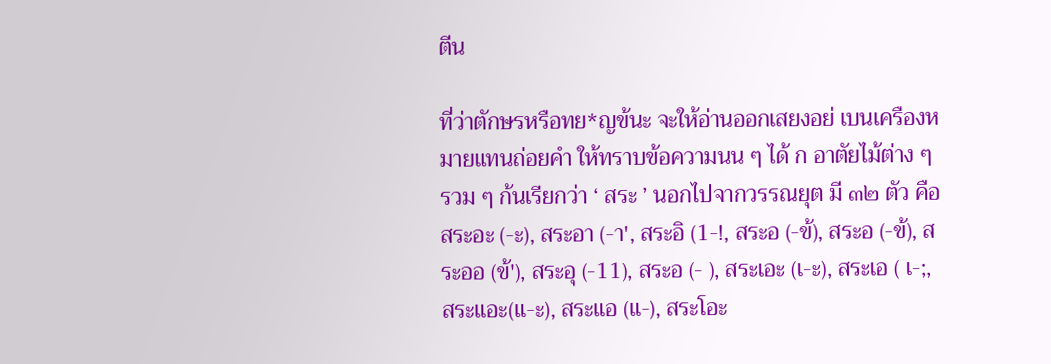ตีน

ที่ว่าตักษรหรือทย*ญข้นะ จะให้อ่านออกเสยงอย่ เบนเครืองหมายแทนถ่อยคำ ให้ทราบข้อความนน ๆ ได้ ก อาตัยไม้ต่าง ๆ รวม ๆ ก้นเรียกว่า ‘ สระ ’ นอกไปจากวรรณยุต มี ๓๒ ตัว คือ สระอะ (-ะ), สระอา (-า', สระอิ (1-!, สระอ (-ข้), สระอ (-ข้), สระออ (ข้'), สระอุ (-11), สระอ (- ), สระเอะ (เ-ะ), สระเอ ( เ-;, สระแอะ(แ-ะ), สระแอ (แ-), สระโอะ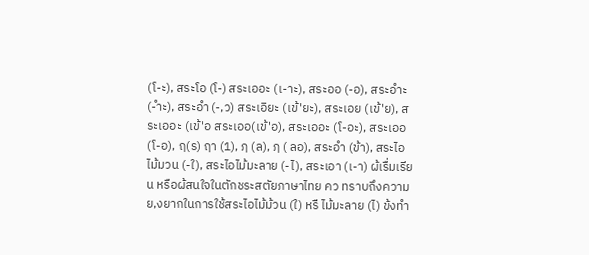(โ-ะ), สระโอ (โ-) สระเออะ (เ-าะ), สระออ (-อ), สระอำะ (-ำะ), สระอำ (-,ว) สระเอิยะ (เข้'ยะ), สระเอย (เข้'ย), สระเออะ (เข้'อ สระเออ(เข้'อ), สระเออะ (โ-อะ), สระเออ (โ-อ), ฤ(ร) ฤา (1), ฦ (ล), ฦ ( ลอ), สระอำ (ข้า), สระไอไม้มวน (-ใ), สระไอไม้มะลาย (-ไ), สระเอา (เ-า) ผ้เรื่มเรียน หรือผ้สนใจในตักชระสตัยภาษาไทย คว ทราบถึงความย,งยากในการใช้สระไอไม้ม้วน (ใ) หรื ไม้มะลาย (ไ) ข้งทำ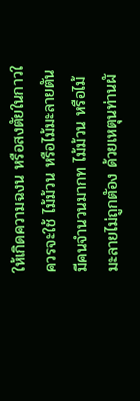ให้เกิดความฉงน หรือสงตัยในกาวใ ควรจะใช้ ไม้ม้วน หรือไม้มะลายตัน มีคนจำนวนมากท ไม้ม้วน หรือไม้มะลายไม่ถูกตัอง ด้วยเหตุนท่านผั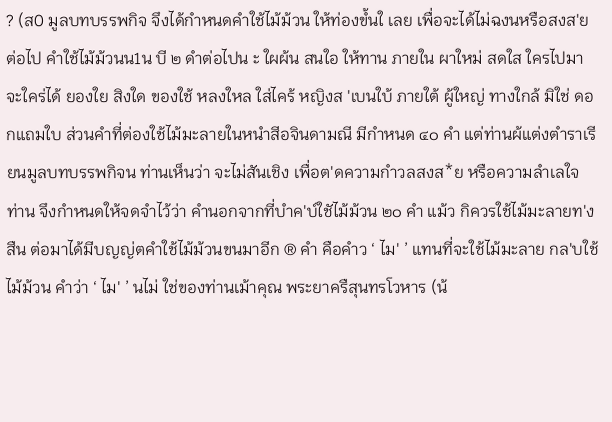? (ส0 มูลบทบรรพกิจ จึงได้กำหนดคำใช้ไม้ม้วน ให้ท่องขํ้นใ เลย เพื่อจะได้ไม่ฉงนหรือสงส'ยต่อไป คำใช้ไม้ม้วนน1น บี ๒ ดำต่อไปน ะ ใผผ้น สนใอ ให้ทาน ภายใน ผาใหม่ สดใส ใครไปมา จะใคร่ได้ ยองใย สิงใด ของใช้ หลงใหล ใส่ไคร้ หญิงส 'เบนใบ้ ภายใต้ ผู้ใหญ่ ทางใกล้ มิใช่ ดอกแถมใบ ส่วนคำที่ต่องใช้ไม้มะลายในหนำสีอจินดามณี มีกำหนด ๔๐ คำ แต่ท่านผ้แต่งตำราเรียนมูลบทบรรพกิจน ท่านเห็นว่า จะไม่สันเชิง เพื่อต'ดความกำวลสงส*ย หรือความลำเลใจ ท่าน จึงกำหนดให้จดจำไว้ว่า คำนอกจากที่บำค'บ์ใชัไม้ม้วน ๒๐ คำ แม้ว กิควรใช้ไม้มะลายท'งสืน ต่อมาได้มีบญญ่ตคำใช้ไม้ม้วนขนมาอีก ® คำ คือคำว ‘ ไม' ’ แทนที่จะใช้ไม้มะลาย กล'บใช้ไม้ม้วน คำว่า ‘ ไม' ’ นไม่ ใช่ของท่านเม้าคุณ พระยาครืสุนทรโวหาร (น้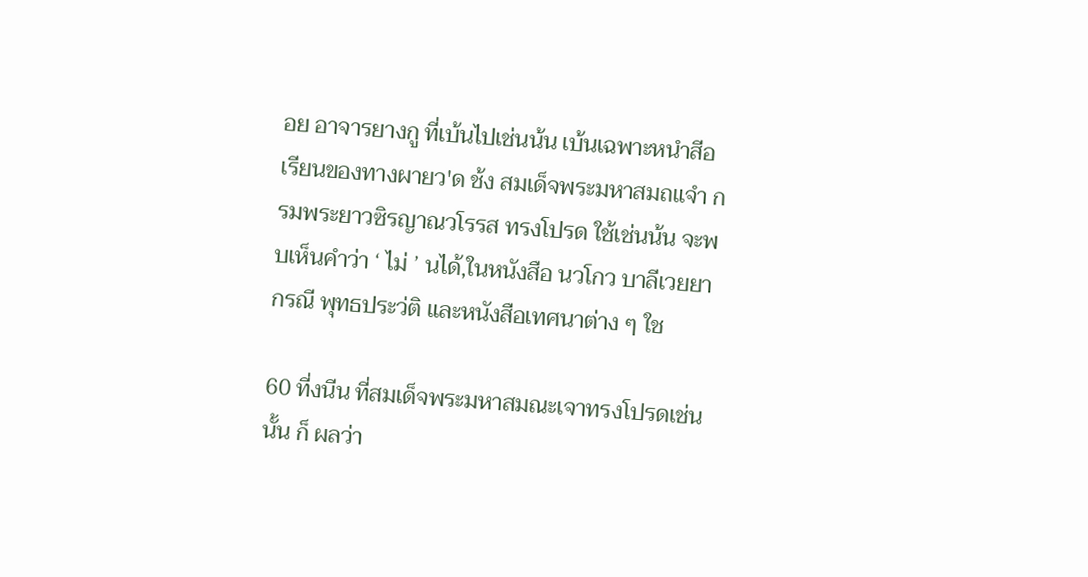อย อาจารยางกู ที่เบ้นไปเช่นน้น เบ้นเฉพาะหนำสีอเรียนของทางผายว'ด ช้ง สมเด็จพระมหาสมถแจำ กรมพระยาวซิรญาณวโรรส ทรงโปรด ใช้เช่นน้น จะพบเห็นคำว่า ‘ ไม่ ’ นได้,ในหนังสือ นวโกว บาลีเวยยากรณี พุทธประว่ติ และหนังสือเทศนาต่าง ๆ ใช

60 ที่งนีน ที่สมเด็จพระมหาสมณะเจาทรงโปรดเช่นนั้น ก็ ผลว่า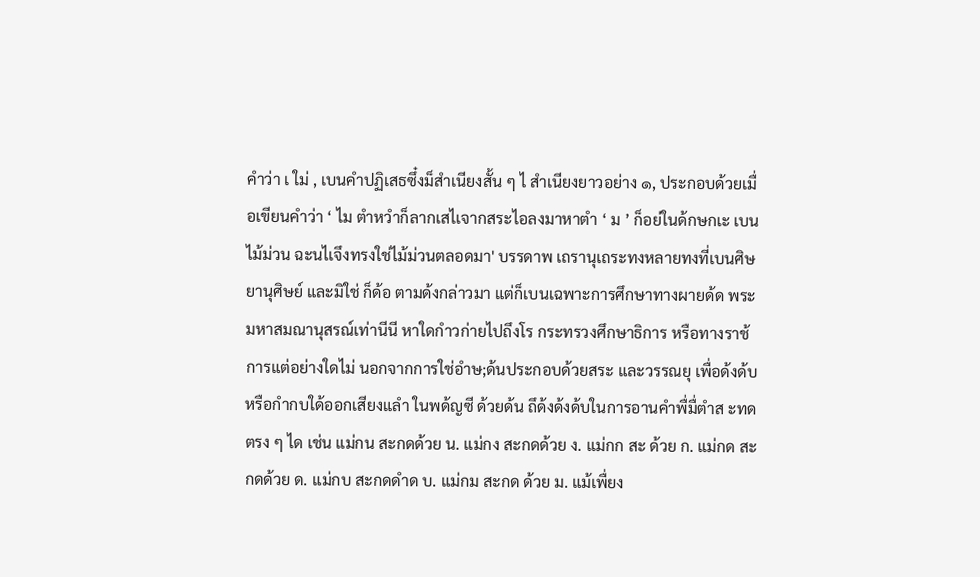คำว่า เ ใม่ , เบนคำปฏิเสธซึ๋งม็สำเนียงสั้น ๆ ไ สำเนียงยาวอย่าง ๑, ประกอบด้วยเมื่อเขียนคำว่า ‘ ไม ตำหวำก็ลากเสไเจากสระไอลงมาหาตำ ‘ ม ’ ก็อย่ในด้กษกเะ เบนไม้ม่วน ฉะนไเจึงทรงใช่ไม้ม่วนตลอดมา' บรรดาพ เถรานุเถระทงหลายทงที่เบนศิษยานุศิษย์ และมิใช่ ก็ด้อ ตามด้งกล่าวมา แต่ก็เบนเฉพาะการศึกษาทางผายด้ด พระมหาสมณานุสรณ์เท่านีนี หาใดกำวก่ายไปถึงโร กระทรวงศึกษาธิการ หรือทางราช้การแต่อย่างใดไม่ นอกจากการใช่อำษ;ด้นประกอบด้วยสระ และวรรณยุ เพื่อด้งด้บหรือกำกบใด้ออกเสียงแลำ ในพด้ญซี ด้วยด้น ถึด้งด้งด้บในการอานคำพื่มื่ตำส ะทดตรง ๆ ได เช่น แม่กน สะกดด้วย น. แม่กง สะกดด้วย ง. แม่กก สะ ด้วย ก. แม่กด สะกดด้วย ด. แม่กบ สะกดดำด บ. แม่กม สะกด ด้วย ม. แม้เพื่ยง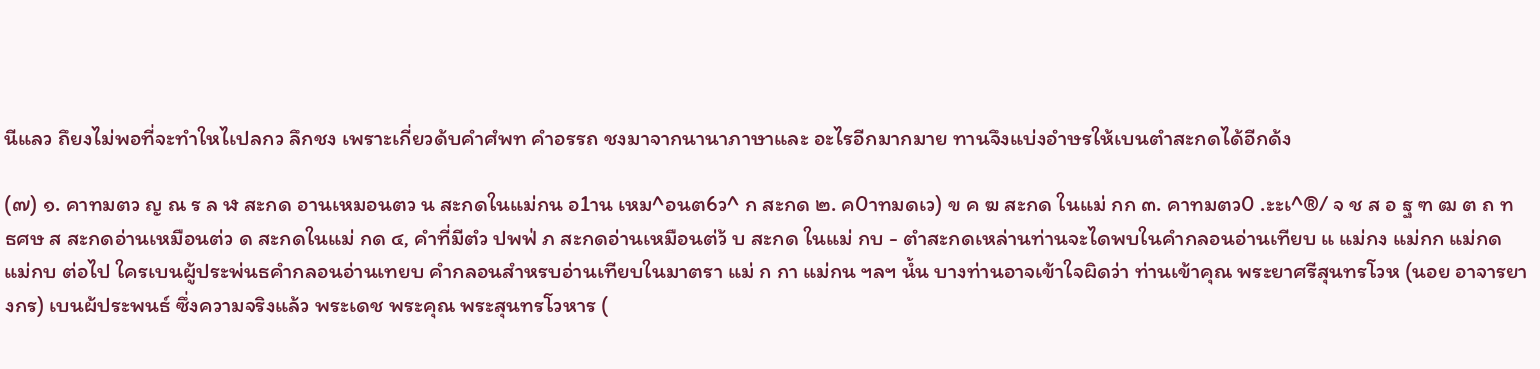นีแลว ถึยงไม่พอที่จะทำใหไเปลกว ลึกชง เพราะเกี่ยวด้บคำศํพท คำอรรถ ชงมาจากนานาภาษาและ อะไรอีกมากมาย ทานจึงแบ่งอำษรให้เบนตำสะกดได้อีกด้ง

(๗) ๑. คาทมตว ญ ณ ร ล ฬ สะกด อานเหมอนตว น สะกดในแม่กน อ1าน เหม^อนต6ว^ ก สะกด ๒. ค0าทมดเว) ข ค ฆ สะกด ในแม่ กก ๓. คาทมตว0 .ะะเ^®/ จ ช ส อ ฐ ฑ ฒ ต ถ ท ธศษ ส สะกดอ่านเหมือนต่ว ด สะกดในแม่ กด ๔, คำที่มีตํว ปพฟ่ ภ สะกดอ่านเหมือนต่ว้ บ สะกด ในแม่ กบ - ตำสะกดเหล่านท่านจะไดพบในคำกลอนอ่านเทียบ แ แม่กง แม่กก แม่กด แม่กบ ต่อไป ใครเบนผู้ประพ่นธคำกลอนอ่านเทยบ คำกลอนสำหรบอ่านเทียบในมาตรา แม่ ก กา แม่กน ฯลฯ นํ้น บางท่านอาจเข้าใจผิดว่า ท่านเข้าคุณ พระยาศรีสุนทรโวห (นอย อาจารยางกร) เบนผ้ประพนธ์ ซึ่งความจริงแล้ว พระเดช พระคุณ พระสุนทรโวหาร (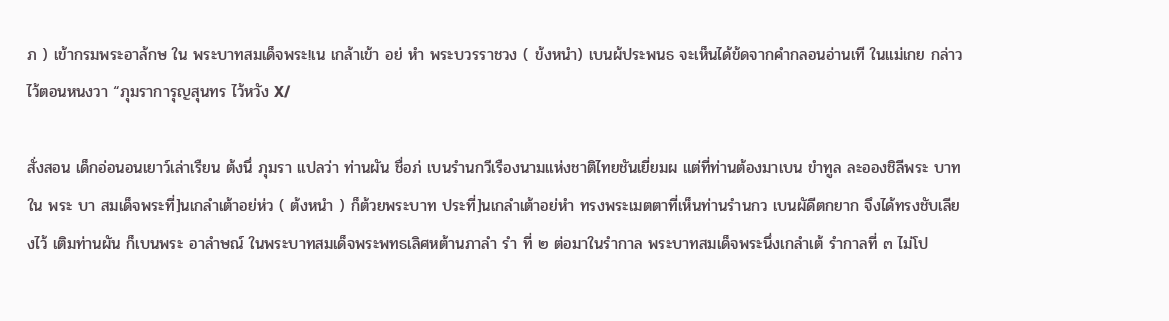ภ ) เข้ากรมพระอาล้กษ ใน พระบาทสมเด็จพระ!เน เกล้าเข้า อย่ หำ พระบวรราชวง ( ข้งหนำ) เบนผ้ประพนธ จะเห็นได้ข้ดจากคำกลอนอ่านเที ในแม่เกย กล่าวไว้ตอนหนงวา “ภุมราการุญสุนทร ไว้หวัง X/

สั่งสอน เด็กอ่อนอนเยาว์เล่าเรืยน ต้งนึ่ ภุมรา แปลว่า ท่านผัน ชื่อภ่ เบนรำนกวีเรืองนามแห่งชาติไทยชันเยี่ยมผ แต่ที่ท่านต้องมาเบน ขำทูล ละอองชิลีพระ บาท ใน พระ บา สมเด็จพระที่]นเกลำเต้าอย่ห่ว ( ต้งหนำ ) ก็ต้วยพระบาท ประที่]นเกลำเต้าอย่หำ ทรงพระเมตตาที่เห็นท่านรำนกว เบนผัดีตกยาก จึงได้ทรงชับเลียงไว้ เติมท่านผัน ก็เบนพระ อาลำษณ์ ในพระบาทสมเด็จพระพทธเลิศหต้านภาลำ รำ ที่ ๒ ต่อมาในรำกาล พระบาทสมเด็จพระนึ่งเกลำเต้ รำกาลที่ ๓ ไม่โป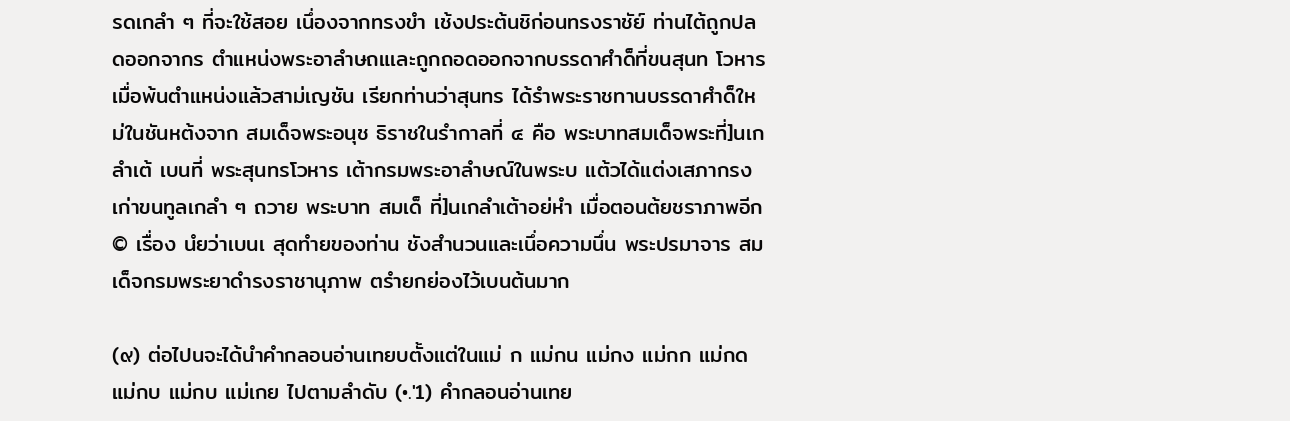รดเกลำ ๆ ที่จะใช้สอย เนึ่องจากทรงขำ เช้งประต้นชิก่อนทรงราชัย์ ท่านไต้ถูกปลดออกจากร ตำแหน่งพระอาลำษถแเละถูกถอดออกจากบรรดาศำด็ที่ขนสุนท โวหาร เมื่อพ้นตำแหน่งแล้วสาม่เญชัน เรียกท่านว่าสุนทร ได้รำพระราชทานบรรดาศำด็ใหม่ในชันหต้งจาก สมเด็จพระอนุช ธิราชในรำกาลที่ ๔ คือ พระบาทสมเด็จพระที่]นเกลำเต้ เบนที่ พระสุนทรโวหาร เต้ากรมพระอาลำษณ์ในพระบ แต้วได้แต่งเสภากรงเก่าขนทูลเกลำ ๆ ถวาย พระบาท สมเด็ ที่]นเกลำเต้าอย่หำ เมื่อตอนต้ยชราภาพอีก © เรื่อง นํยว่าเบนเ สุดทำยของท่าน ชังสำนวนและเนึ่อความนึ่น พระปรมาจาร สมเด็จกรมพระยาดำรงราชานุภาพ ตรำยกย่องไว้เบนต้นมาก

(๙) ต่อไปนจะได้นำคำกลอนอ่านเทยบตั้งแต่ในแม่ ก แม่กน แม่กง แม่กก แม่กด แม่กบ แม่กบ แม่เกย ไปตามลำดับ (•.'1) คำกลอนอ่านเทย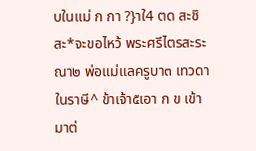บในแม่ ก กา ?}าใ4 ตด สะชิสะ*จะขอไหว้ พระศรีไตรสะระณา๒ พ่อแม่แลครูบา๓ เทวดาในราษี^ ข้าเจ้า๕เอา ก ข เข้ามาต่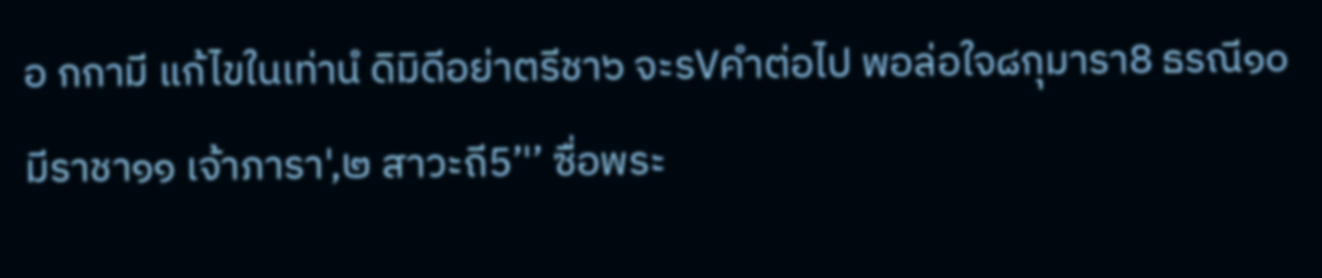อ กกามี แก้ไขในเท่านํ ดิมิดีอย่าตรีชา๖ จะรVคำต่อไป พอล่อใจ๘กุมารา8 ธรณี๑๐ มีราชา๑๑ เจ้าภารา',๒ สาวะถี5’'’ ซื่อพระ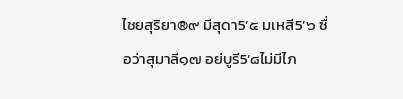ไชยสุริยา®๙ มีสุดา5’๕ มเหสี5’๖ ซื่อว่าสุมาลี๑๗ อย่บูรี5’๘ไม่มีไภ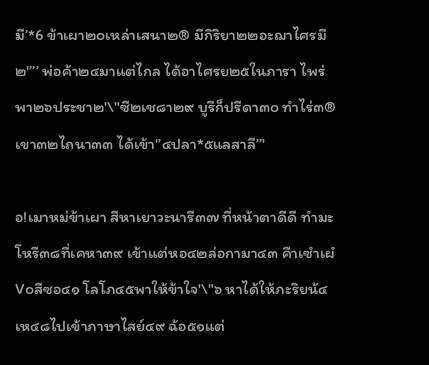มี’*6 ข้าเผา๒๐เหล่าเสนา๒® มีกิริยา๒๒อะฌาไศรมี๒'’’’ พ่อค้า๒๔มาแต่ไกล ได้อาไศรย๒๕ในภารา ไพร่พา๒๖ประชา๒'\"ซี๒เช๘า๒๙ บูรีก็ปรีดา๓๐ ทำไร่๓® เขา๓๒ไถนา๓๓ ได้เข้า'’๔ปลา*๕แลสาลี’’'

อ!เมาหม่ข้าเผา สีหาเยาวะนารี๓๗ ที่หน้าตาดีดี ทำมะโหรี๓๘ที่เคหา๓๙ เข้าแต่หอ๔๒ล่อกามา๔๓ คืาเซำเผํV๐สีซอ๔๑ โลโภ๔๕พาให้ข้าใจ'\"๖ หาได้ให้ภะริยน้๔ เห๔๘ไปเข้าภาษาไสย์๔๙ ฉ้อ๕๑แต่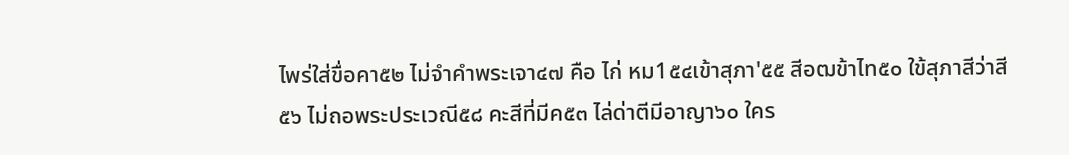ไพร่ใส่ขื่อคา๕๒ ไม่จำคำพระเจา๔๗ คือ ไก่ หม1๕๔เข้าสุภา'๕๕ สีอฒข้าไท๕๐ ใข้สุภาสีว่าสี๕๖ ไม่ถอพระประเวณี๕๘ คะสีที่มีค๕๓ ไล่ด่าตีมีอาญา๖๐ ใคร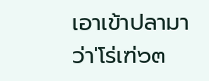เอาเข้าปลามา ว่า'โร่เฑ่๖๓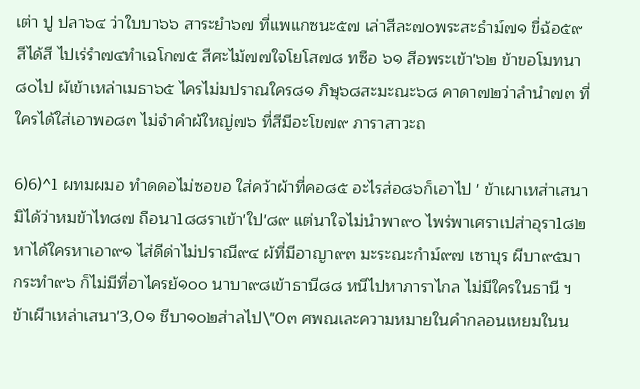เต่า ปู ปลา๖๔ ว่าใบบา๖๖ สาระยำ๖๗ ที่แพแกซนะ๕๗ เล่าสีละ๗๐พระสะธำม์๗๑ ขื่ฉ้อ๕๙สีได้สี ไปเร่รำ๗๔ทำเฉโก๗๕ สีศะไม้๗๗ใจโยโส๗๘ ทซือ ๖๑ สีอพระเข้า'๖๒ ข้าขอโมทนา๘๐ไป ผัเข้าเหล่าเมธา๖๕ ไครไม่มปราณใคร๘๑ ภิษุ๖๘สะมะณะ๖๘ คาดา๗๒ว่าลำนำ๗๓ ที่ใครได้ใส่เอาพอ๘๓ ไม่จำคำผ้ใหญ่๗๖ ที่สีมีอะโข๗๙ ภาราสาวะถ

6)6)^1 ผทมผมอ ทำดดอไม่ซอขอ ใส่คว้าผ้าที่คอ๘๕ อะไรส่อ๘๖ก็เอาไป ' ข้าเผาเหส่าเสนา มิได้ว่าหมข้าไท๘๗ ถือนา1๘๘ราเข้า'ใป'๘๙ แต่นาใจไม่นำพา๙๐ ไพร่พาเศราเปส่าอุรา1๘๒ หาได้ใครหาเอา๙๑ ไส่ดีด่าไม่ปราณี๙๔ ผ้ที่มีอาญา๙๓ มะระณะกำม์๙๗ เซาบุร ผีบา๙๕มากระทำ๙๖ ก็ไม่มีที่อาไครย้๑๐๐ นาบา๙๘เข้าธานี๘๘ หนีไปหาภาราไกล ไม่มีใครในธานี ฯ ข้าเผีาเหล่าเสนา'3,0๑ ชีบา๑๐๒ส่าลไป\"0๓ ศพณเละความหมายในคำกลอนเหยมในน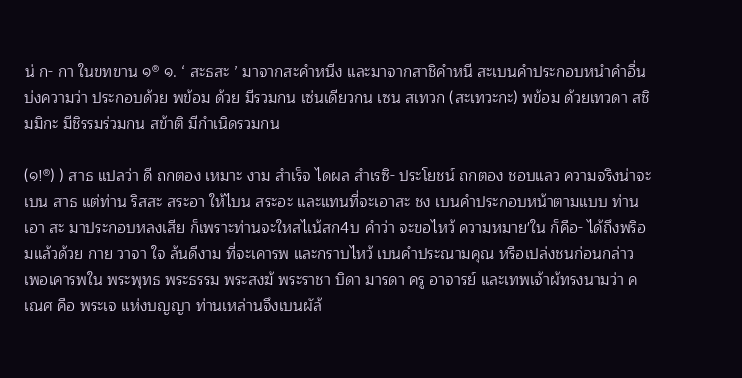น่ ก- กา ในขทขาน ๑® ๑. ‘ สะธสะ ’ มาจากสะคำหนีง และมาจากสาชิคำหนี สะเบนคำประกอบหนำคำอื่น บ่งความว่า ประกอบด้วย พข้อม ด้วย มีรวมกน เซ่นเดียวกน เซน สเทวก (สะเทวะกะ) พข้อม ด้วยเทวดา สชิมมิกะ มีชิรรมร่วมกน สข้าติ มีกำเนิดรวมกน

(๑!®) ) สาธ แปลว่า ดี ถกตอง เหมาะ งาม สำเร็จ ไดผล สำเรซิ- ประโยชน์ ถกตอง ชอบแลว ความจริงน่าจะเบน สาธ แต่ท่าน ริสสะ สระอา ให้ไบน สระอะ และแทนที่จะเอาสะ ชง เบนคำประกอบหน้าตามแบบ ท่านเอา สะ มาประกอบหลงเสีย ก็เพราะท่านจะใหสไเน้สก4บ คำว่า จะขอไหว้ ความหมาย'ใน ก็คือ- ได้ถึงพริอมแล้วด้วย กาย วาจา ใจ ล้นดีงาม ที่จะเคารพ และกราบไหว้ เบนคำประณามคุณ หรือเปล่งชนก่อนกล่าว เพอเคารพใน พระพุทธ พระธรรม พระสงฆ้ พระราชา บิดา มารดา ครู อาจารย์ และเทพเจ้าผ้ทรงนามว่า คเณศ คือ พระเจ แห่งบญญา ท่านเหล่านจึงเบนผัล้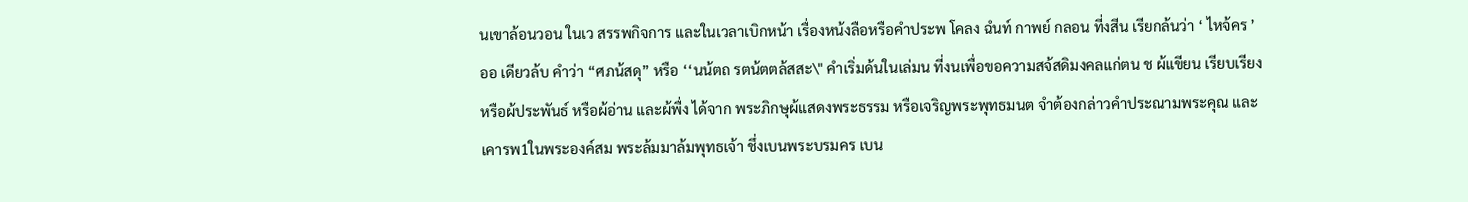นเขาล้อนวอน ในเว สรรพกิจการ และในเวลาเบิกหน้า เรื่องหน้งลือหรือคำประพ โคลง ฉํนท์ กาพย์ กลอน ที่งสีน เรียกล้นว่า ‘ ไหจ้คร ’ ออ เดียวล้บ คำว่า “ศภน้สดุ” หรือ ‘‘นน้ตถ รตน้ตตล้สสะ\" คำเริ่มด้นในเล่มน ที่งนเพื่อขอความสจ้สดิมงคลแก่ตน ช ผ้แขียน เรียบเรียง หรือผ้ประพันธ์ หรือผ้อ่าน และผ้พื่ง ได้จาก พระภิกษุผ้แสดงพระธรรม หรือเจริญพระพุทธมนต จำต้องกล่าวคำประณามพระคุณ และเคารพ1ในพระองค์สม พระล้มมาล้มพุทธเจ้า ชึ่งเบนพระบรมคร เบน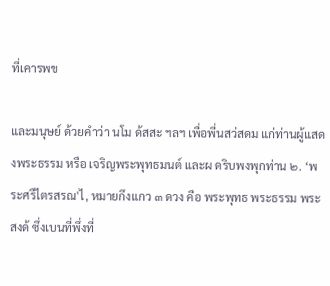ที่เคารพข

และมนุษย์ ด้วยคำว่า นโม ด้สสะ ฯลฯ เพื่อพี่นสว่สดม แก่ท่านผู้แสดงพระธรรม หรือ เจริญพระพุทธมนต์ และผ ดริบพงพุกท่าน ๒. ‘พระศรืไตรสรณ'ไ, หมายกึงแกว ๓ ดวง คือ พระพุทธ พระธรรม พระสงด้ ซึ่งเบนที่พึ่งที่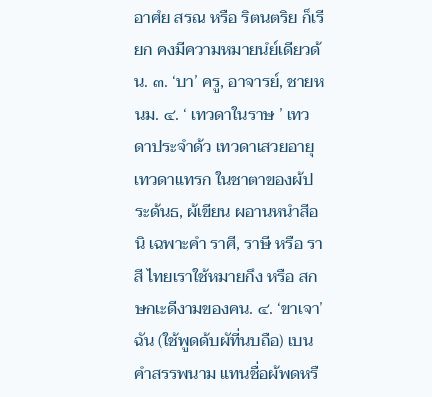อาศํย สรณ หรือ ริตนตริย ก็เรียก คงมีความหมายนํย์เดียวด้น. ๓. ‘บา’ ครู, อาจารย์, ชายหนม. ๔. ‘ เทวดาในราษ ’ เทวดาประจำด้ว เทวดาเสวยอายุ เทวดาแทรก ในชาตาของผ้ประด้นธ, ผ้เขียน ผอานหนำสีอนิ เฉพาะคำ ราศี, ราษี หรือ ราสี ไทยเราใช้หมายกึง หรือ สกษกเะดีงามของคน. ๔. ‘ขาเจา’ ฉัน (ใช้พูดด้บผัที่นบถือ) เบนคำสรรพนาม แทนชื่อผ้พดหรื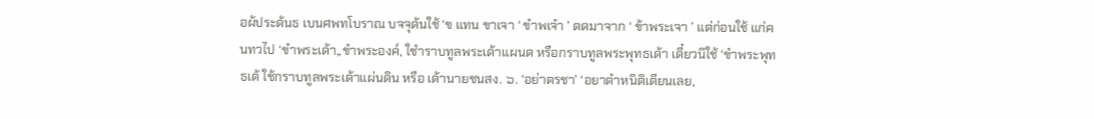อผ้ประด้นธ เบนศพทโบราณ บจจุด้นใช้ ‘ข แทน ขาเจา ‘ ขำพเจำ ’ ตดมาจาก ‘ ข้าพระเจา ’ แต่ก่อนใช้ แก่คนทวไป ‘ขำพระเด้า,,ขำพระองค์, ใชำราบทูลพระเด้าแผนด หรือกราบทูลพระพุทธเด้า เดี๋ยวนิใช้ ‘ขำพระพุทธเด้ ใช้กราบทูลพระเด้าแผ่นดิน หรือ เด้านายชนสง. ๖. ‘อย่าตรชา’ ‘อยาตำหนิติเตียนเลย,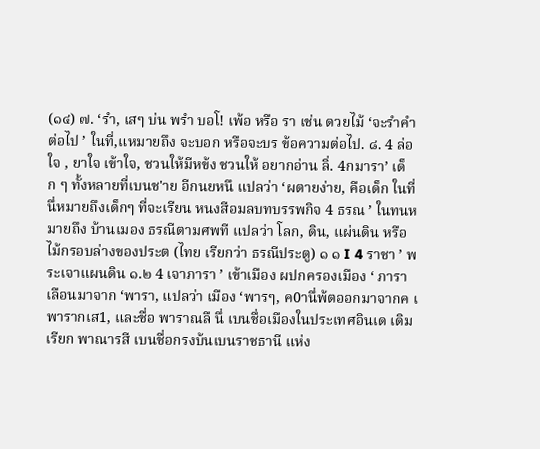(๑๔) ๗. ‘รำ, เสๆ บ่น พรำ บอโ! เพ้อ หรือ รา เช่น ดวยไม้ ‘จะรำคำต่อไป ’ ในที่,แหมายถึง จะบอก หรือจะบร ข้อความต่อไป. ๘. 4 ล่อใจ , ยาใจ เข้าใจ, ชวนให้มีหข้ง ชวนให้ อยากอ่าน ลิ่. 4กมารา’ เด็ก ๆ ทั้งหลายที่เบนช'าย อีกนยหนึ แปลว่า ‘ผตายง่าย, คือเด็ก ในที่นึ่หมายถึงเด็กๆ ที่จะเรียน หนงสีอมลบทบรรพกิจ 4 ธรณ ’ ในทนหมายถึง บ้านเมอง ธรณีตามศพที แปลว่า โลก, ดิน, แผ่นดิน หรือไม้กรอบล่างของประต (ไทย เรียกว่า ธรณีประตู) ๑ ๑ I 4 ราชา ’ พระเจาแผนดิน ๑.๒ 4 เจาภารา ’ เข้าเมือง ผปกครองเมือง ‘ ภารา เลือนมาจาก ‘พารา, แปลว่า เมือง ‘พารๆ, ค0านึ่พ้ตออกมาจากค เ พารากเส1, และชื่อ พาราณลื นึ่ เบนชื่อเมืองในประเทศอินเด เดิมเรียก พาณารสี เบนชื่อกรงบ้นเบนราชธานี แห่ง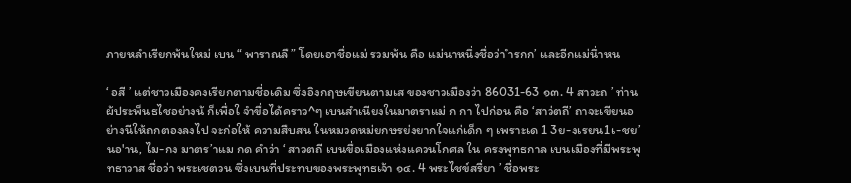ภายหลำเรียกพ้นใหม่ เบน “ พาราณลื ” โดยเอาชื่อแม่ รวมพ้น คือ แม่นาหนึ่งชื่อว่า ำรกก’ และอีกแม่นึ่าหน

‘ อสี ’ แต่ชาวเมืองคงเรียกตามชี่อเดิม ซึ่งอิงกฤษเขียนตามเส ของชาวเมืองว่า 86031-63 ๑๓. 4 สาวะถ ’ ท่านผ้ประพ็นธไชอย่างน้ ก็เพื่อใ จำขื่อได้คราว^ๆ เบนสำเนียงในมาตราแม่ ก กา ไปก่อน คือ ‘สาว่ตถี’ ถาจะเขียนอย่างนีให้ถกตองลงไป จะก่อให้ ความสืบสน ในหมวดหม่ยกษรย่งยากใจแก่เด็ก ๆ เพราะเด 1 3ย-งเรยน1เ-ชย’นอ'าน, ไม-กง มาตร’าแม กด คำว่า ‘ สาวตถี เบนขื่อเมืองแห่งแควนโกศล ใน ครงพุทธกาล เบนเมืองที่มีพระพุทธาวาส ชื่อว่า พระเชตวน ซึ่งเบนที่ประทบของพระพุทธเจ้า ๑๔. 4 พระไชข์สรื่ยา ’ ชื่อพระ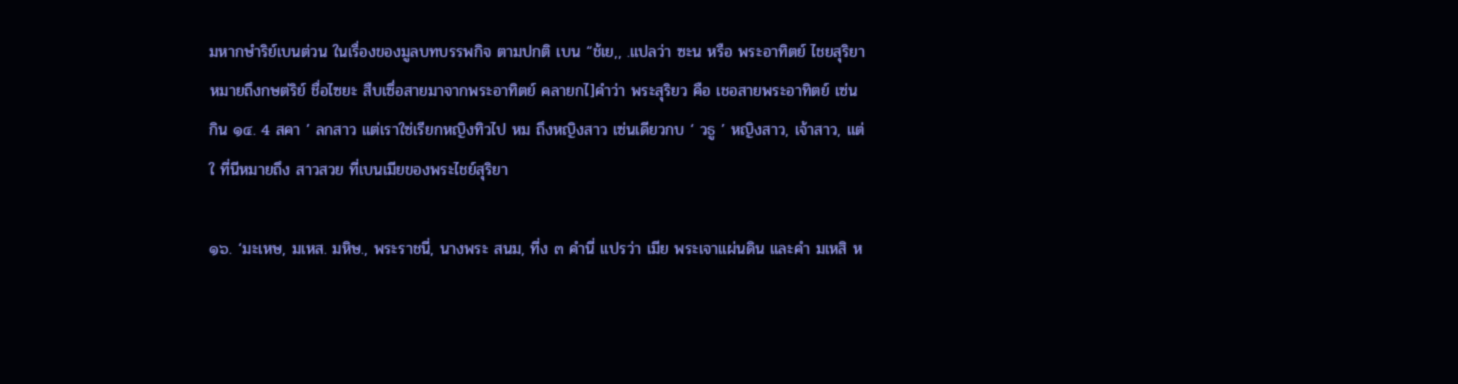มหากษำริย์เบนต่วน ในเรื่องของมูลบทบรรพกิจ ตามปกติ เบน “ช้เย,, .แปลว่า ซะน หรือ พระอาทิตย์ ไชยสุริยา หมายถึงกษต่ริย์ ชื่อไซยะ สืบเซึ่อสายมาจากพระอาทิตย์ คลายกไ]คำว่า พระสุริยว คือ เชอสายพระอาทิตย์ เซ่นกิน ๑๔. 4 สคา ’ ลกสาว แต่เราใซ่เรียกหญิงทิวไป หม ถึงหญิงสาว เซ่นเดียวกบ ‘ วธู ’ หญิงสาว, เจ้าสาว, แต่ใ ที่นีหมายถึง สาวสวย ที่เบนเมียของพระไชย์สุริยา

๑๖. ‘มะเหษ, มเหส. มหิษ., พระราชนี่, นางพระ สนม, ที่ง ๓ คำนี่ แปรว่า เมีย พระเจาแผ่นดิน และคำ มเหสิ ห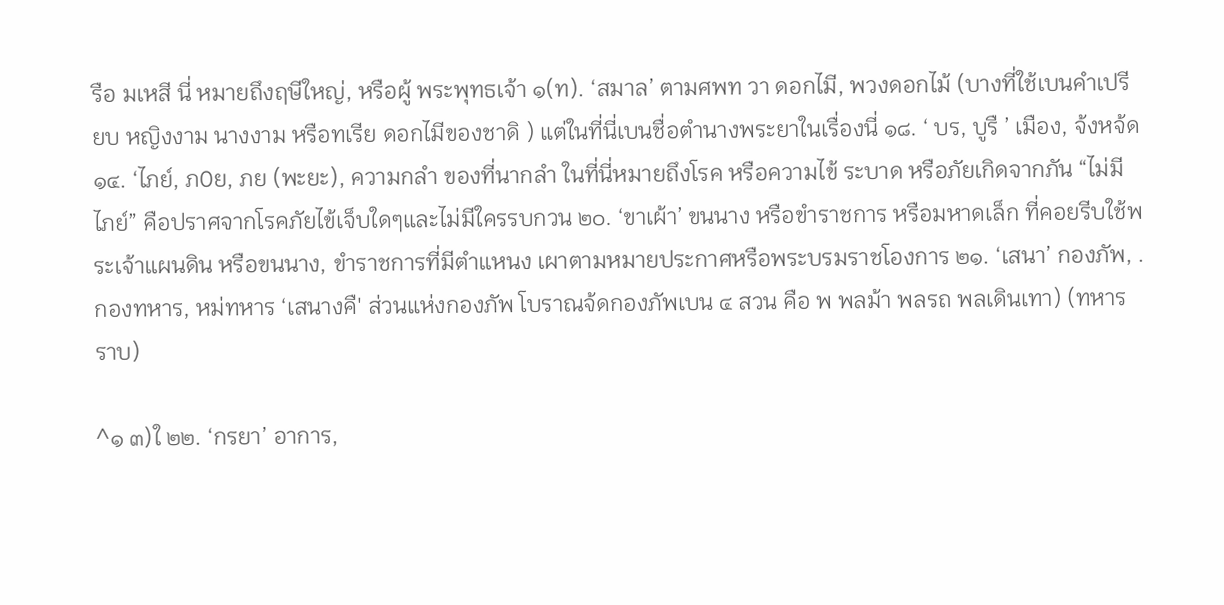รือ มเหสี นี่ หมายถึงฤษีใหญ่, หรือผู้ พระพุทธเจ้า ๑(ท). ‘สมาล’ ตามศพท วา ดอกไมี, พวงดอกไม้ (บางที่ใช้เบนคำเปรียบ หญิงงาม นางงาม หรือทเรีย ดอกไมีของชาดิ ) แต่ในที่นี่เบนชื่อตำนางพระยาในเรื่องนี่ ๑๘. ‘ บร, บูรื ’ เมือง, จ้งหจ้ด ๑๔. ‘ไภย์, ภ0ย, ภย (พะยะ), ความกลำ ของที่นากลำ ในที่นี่หมายถึงโรค หรือความไข้ ระบาด หรือภัยเกิดจากภัน “ไม่มีไภย์” คือปราศจากโรคภัยไข้เจ็บใดๆและไม่มีใครรบกวน ๒๐. ‘ขาเผ้า’ ขนนาง หรือขำราชการ หรือมหาดเล็ก ที่คอยรีบใช้พระเจ้าแผนดิน หรือขนนาง, ขำราชการที่มีตำแหนง เผาตามหมายประกาศหรือพระบรมราชโองการ ๒๑. ‘เสนา’ กองภัพ, .กองทหาร, หม่ทหาร ‘เสนางคื' ส่วนแห่งกองภัพ โบราณจ้ดกองภัพเบน ๔ สวน คือ พ พลม้า พลรถ พลเดินเทา) (ทหารราบ)

^๑ ๓)ใ ๒๒. ‘กรยา’ อาการ,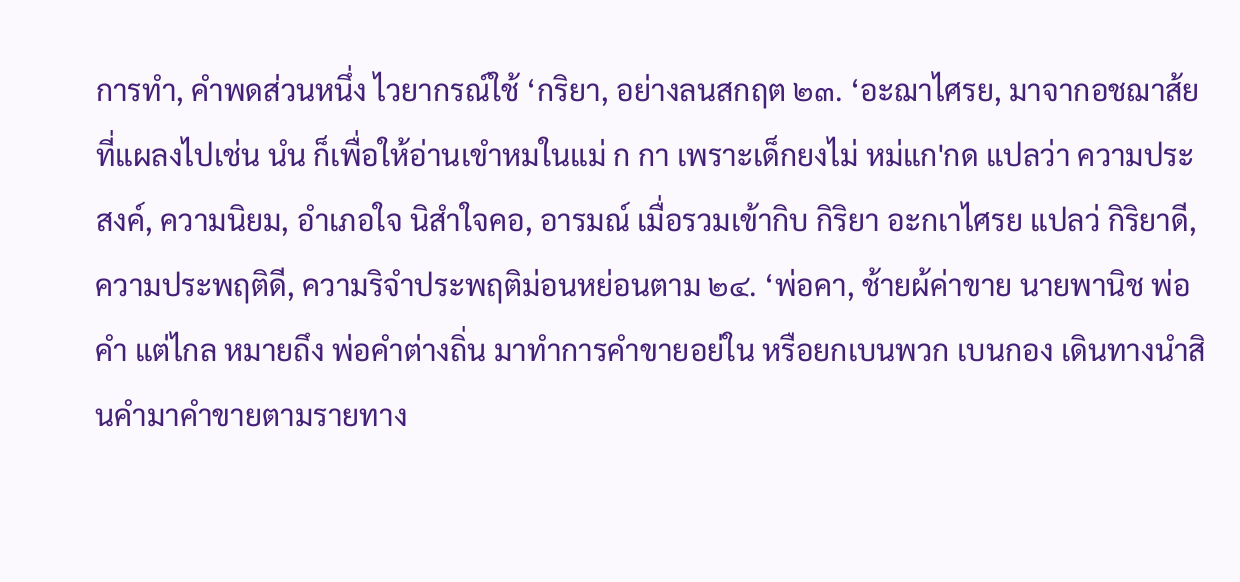การทำ, คำพดส่วนหนึ่ง ไวยากรณ์ใช้ ‘กริยา, อย่างลนสกฤต ๒๓. ‘อะฌาไศรย, มาจากอชฌาส้ย ที่แผลงไปเช่น นํน ก็เพื่อให้อ่านเขำหมในแม่ ก กา เพราะเด็กยงไม่ หม่แก'กด แปลว่า ความประสงค์, ความนิยม, อำเภอใจ นิสำใจคอ, อารมณ์ เมื่อรวมเข้ากิบ กิริยา อะกเาไศรย แปลว่ กิริยาดี, ความประพฤติดี, ความริจำประพฤติม่อนหย่อนตาม ๒๔. ‘พ่อคา, ช้ายผ้ค่าขาย นายพานิช พ่อคำ แต่ไกล หมายถึง พ่อคำต่างถิ่น มาทำการคำขายอย่ใน หรือยกเบนพวก เบนกอง เดินทางนำสินคำมาคำขายตามรายทาง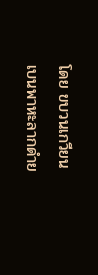โดย ขบวนเกวียน เบนพาหะลากดำย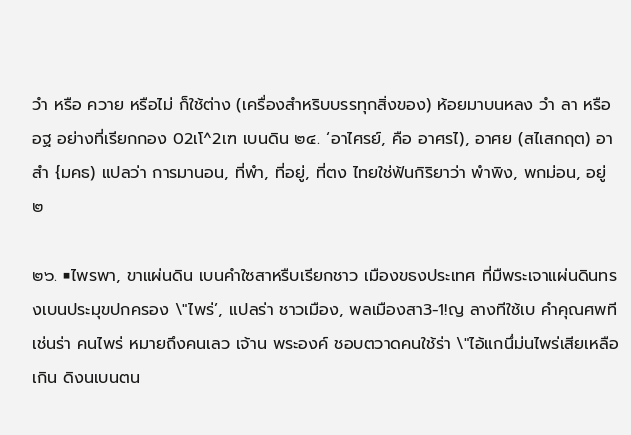วำ หรือ ควาย หรือไม่ ก็ใช้ต่าง (เครื่องสำหริบบรรทุกสิ่งของ) ห้อยมาบนหลง วำ ลา หรือ อฐ อย่างที่เรียกกอง 02เโ^2เฑ เบนดิน ๒๔. ‘อาไศรย์, คือ อาศรไ), อาศย (สไเสกฤต) อาสำ {มคธ) แปลว่า การมานอน, ที่พำ, ที่อยู่, ที่ตง ไทยใช่ฟ้นกิริยาว่า พำพิง, พกม่อน, อยู่ ๒

๒๖. ■ไพรพา, ขาแผ่นดิน เบนคำใซสาหรืบเรียกชาว เมืองขธงประเทศ ที่มืพระเจาแผ่นดินทรงเบนประมุขปกครอง \"ไพร่’, แปลร่า ชาวเมือง, พลเมืองสา3-1!ญ ลางทีใช้เบ คำคุณศพที เช่นร่า คนไพร่ หมายถึงคนเลว เจ้าน พระองค์ ชอบตวาดคนใช้ร่า \"ไอ้แกนึ่ม่นไพร่เสียเหลือเกิน ดิงนเบนตน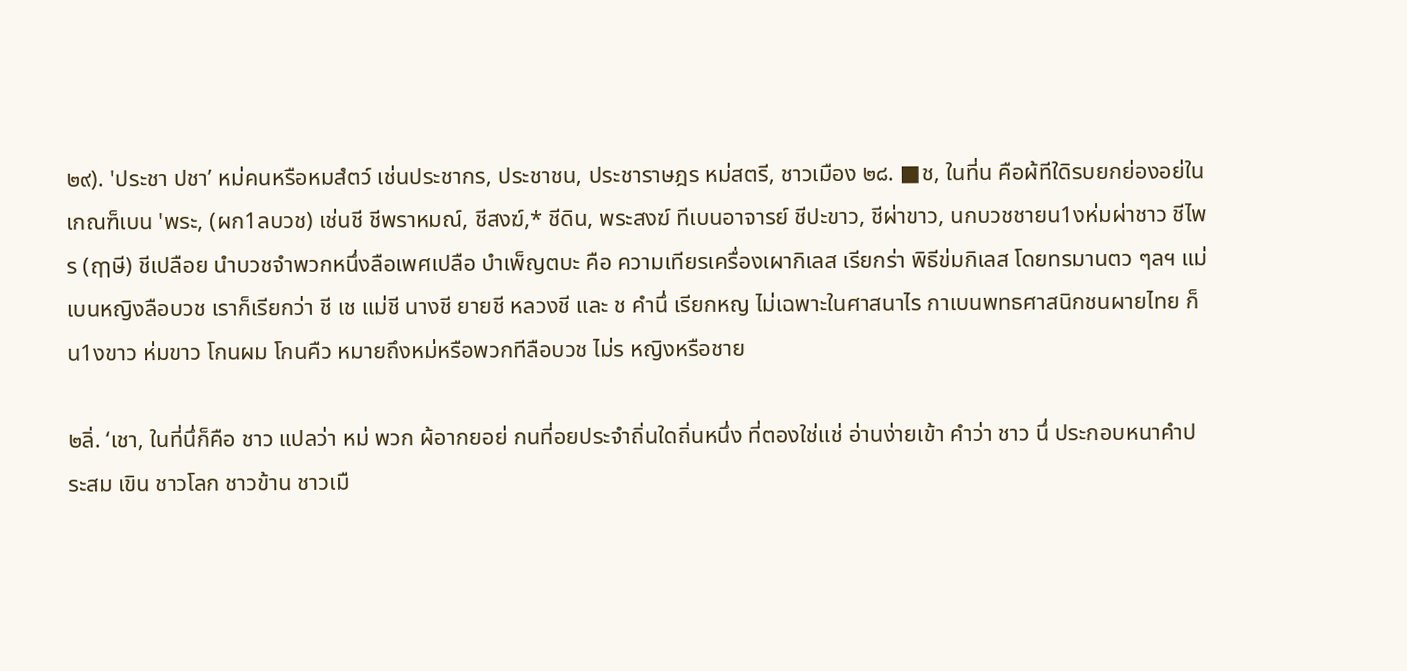๒๙). 'ประชา ปชา’ หม่คนหรือหมสํตว์ เช่นประชากร, ประชาชน, ประชาราษฎร หม่สตรี, ชาวเมือง ๒๘. ■ช, ในที่น คือผ้ทีใดิรบยกย่องอย่ในเกณฑ็เบน 'พระ, (ผก1ลบวช) เช่นชี ชีพราหมณ์, ชีสงฆ์,* ชีดิน, พระสงฆ์ ทีเบนอาจารย์ ชีปะขาว, ชีผ่าขาว, นกบวชชายน1งห่มผ่าชาว ชีไพร (ฤๅษี) ชีเปลือย นำบวชจำพวกหนึ่งลือเพศเปลือ บำเพ็ญตบะ คือ ความเทียรเครื่องเผากิเลส เรียกร่า พิธีข่มกิเลส โดยทรมานตว ๆลฯ แม่เบนหญิงลือบวช เราก็เรียกว่า ชี เช แม่ชี นางชี ยายชี หลวงชี และ ช คำนึ่ เรียกหญ ไม่เฉพาะในศาสนาไร กาเบนพทธศาสนิกชนผายไทย ก็น1งขาว ห่มขาว โกนผม โกนคืว หมายถึงหม่หรือพวกทีลือบวช ไม่ร หญิงหรือชาย

๒ลิ่. ‘เชา, ในที่นึ่ก็คือ ชาว แปลว่า หม่ พวก ผ้อากยอย่ กนที่อยประจำถิ่นใดถิ่นหนึ่ง ที่ตองใช่แช่ อ่านง่ายเข้า คำว่า ชาว นึ่ ประกอบหนาคำประสม เขิน ชาวโลก ชาวข้าน ชาวเมื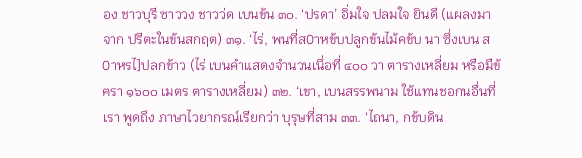อง ชาวบุรี ซาววง ชาวว่ด เบนข้น ๓๐. ‘ปรดา’ อิ่มใจ ปลมใจ ยินดี (แผลงมาจาก ปรีตะในข้นสกฤต) ๓๑. ‘ไร่, พนที่ส0าหข้บปลูกข้นไม้คข้บ นา ซึ่งเบน ส0าหรไ]ปลกข้าว (ไร่ เบนคำแสดงจำนวนเนึ่อที่ ๔๐๐ วา ตารางเหลี่ยม หรือมืข้ฅรา ๑๖๐๐ เมตร ตารางเหลี่ยม) ๓๒. ‘เขา, เบนสรรพนาม ใช้แทนชอกนอื่นที่เรา พูดถึง ภาษาไวยากรณ์เรียกว่า บุรุษที่สาม ๓๓. ‘ไถนา, กข้บดิน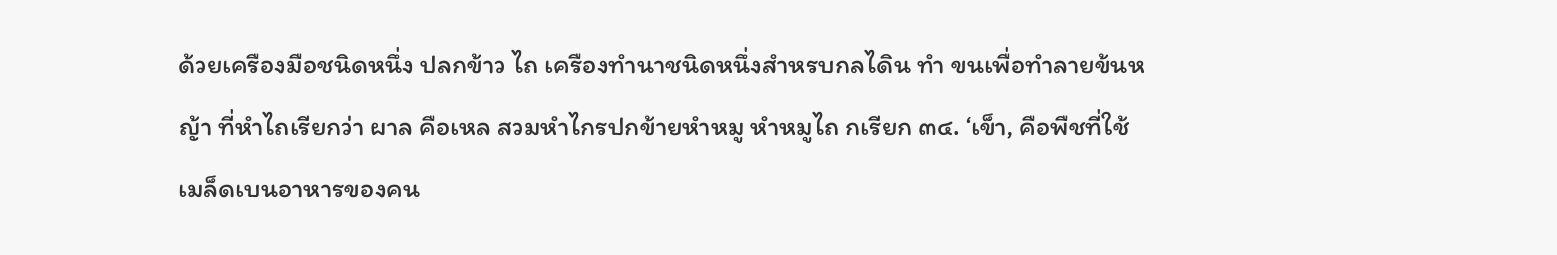ด้วยเครืองมือชนิดหนึ่ง ปลกข้าว ไถ เครืองทำนาชนิดหนึ่งสำหรบกลไดิน ทำ ขนเพื่อทำลายข้นหญ้า ที่หำไถเรียกว่า ผาล คือเหล สวมหำไกรปกข้ายหำหมู หำหมูไถ กเรียก ๓๔. ‘เข็า, คือพืชที่ใช้เมล็ดเบนอาหารของคน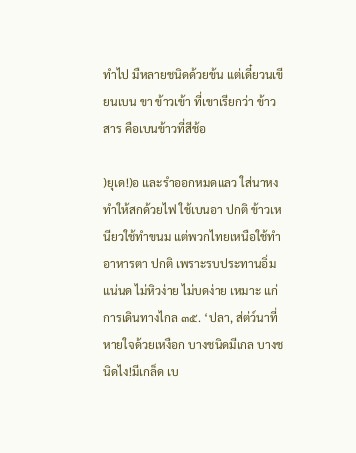ทำไป มืหลายชนิดด้วยข้น แต่เดี๋ยวนเขียนเบน ขา ข้าวเข้า ที่เขาเรียกว่า ข้าวสาร คือเบนข้าวที่สีช้อ

)ยุเด!)อ และรำออกหมดแลว ใส่นาหงทำให้สกด้วยไฟ ใช้เบนอา ปกติ ข้าวเหนียวใช้ทำขนม แต่พวกไทยเหนือใช้ทำอาหารตา ปกติ เพราะรบประทานอิ่มแน่นด ไม่หิวง่าย ไม่บดง่าย เหมาะ แก่การเดินทางไกล ๓๕. ‘ปลา, ส่ต่ว์นาที่หายใจด้วยเหงือก บางชนิดมีเกล บางชนิดไง!มีเกล็ด เบ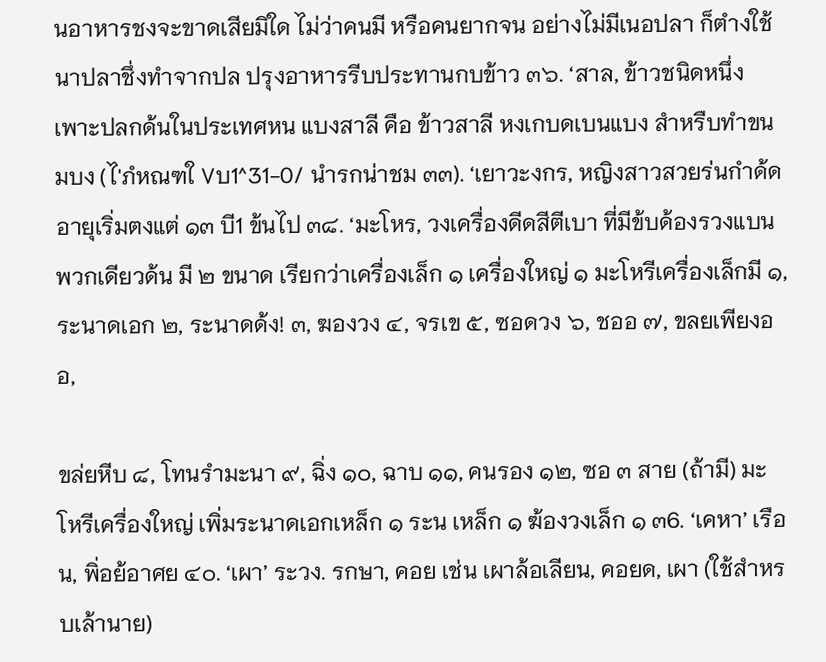นอาหารชงจะขาดเสียมิใด ไม่ว่าคนมี หรือคนยากจน อย่างไม่มีเนอปลา ก็ตำงใช้นาปลาชึ่งทำจากปล ปรุงอาหารรีบประทานกบข้าว ๓๖. ‘สาล, ข้าวชนิดหนึ่งเพาะปลกด้นในประเทศหน แบงสาลี คือ ข้าวสาลี หงเกบดเบนแบง สำหรืบทำขนมบง (ไ'ภํหณฑใ Vบ1^31-0/ นำรกน่าชม ๓๓). ‘เยาวะงกร, หญิงสาวสวยร่นกำด้ด อายุเริ่มตงแต่ ๑๓ บี1 ข้นไป ๓๘. ‘มะโหร, วงเครื่องดีดสีตีเบา ที่มีข้บด้องรวงแบน พวกเดียวด้น มี ๒ ขนาด เรียกว่าเครื่องเล็ก ๑ เครื่องใหญ่ ๑ มะโหรีเครื่องเล็กมี ๑, ระนาดเอก ๒, ระนาดด้ง! ๓, ฆองวง ๔, จรเข ๕, ซอดวง ๖, ชออ ๗, ขลยเพียงออ,

ขล่ยหีบ ๘, โทนรำมะนา ๙, ฉิ่ง ๑๐, ฉาบ ๑๑, คนรอง ๑๒, ซอ ๓ สาย (ถ้ามี) มะโหรีเครื่องใหญ่ เพิ่มระนาดเอกเหล็ก ๑ ระน เหล็ก ๑ ฆ้องวงเล็ก ๑ ๓6. ‘เคหา’ เรือน, พิ่อย้อาศย ๔๐. ‘เผา’ ระวง. รกษา, คอย เช่น เผาล้อเลียน, คอยด, เผา (ใช้สำหรบเล้านาย)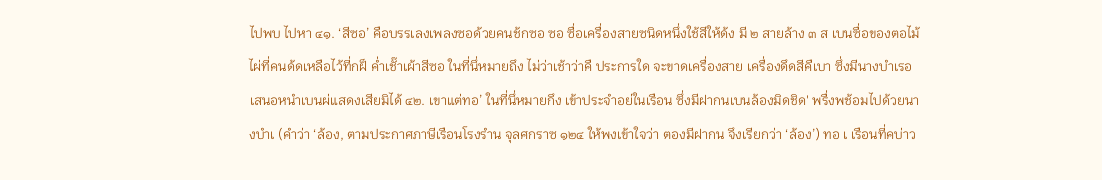ไปพบ ไปหา ๔๑. ‘สีซอ’ คือบรรเลงเพลงซอด้วยคนช้กซอ ซอ ซื่อเครื่องสายซนิดหนึ่งใช้สีให้ด้ง มี ๒ สายล้าง ๓ ส เบนซื่อของตอไม้ไผ่ที่คนด้ดเหลือไว้ที่กฝ็ คํ่าเชั๊าเผ้าสีซอ ในที่นึ่หมายถึง ไม่ว่าเช้าว่าคื ประการใด จะขาดเครื่องสาย เครื่องดึดสีคืเบา ซึ่งมีนางบำเรอ เสนอหนำเบนผ่แสดงเสียมิได้ ๔๒. เขาแต่ทอ’ ในที่นึ่หมายกึง เข้าประจำอย่ในเรือน ซึ่งมีฝากนเบนล้องมิดชิด' พรื่งพช้อมไปด้วยนางบำเ (คำว่า ‘ล้อง, ตามประกาศภาษีเรือนโรงรำน จุลศกราซ ๑๒๔ ให้พงเข้าใจว่า ตองมีฝากน จึงเรียกว่า ‘ล้อง’) ทอ เ เรือนที่คบ่าว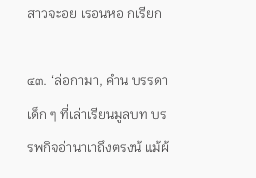สาวจะอย เรอนหอ กเรียก

๔๓. ‘ล่อกามา, คำน บรรดาเด็ก ๆ ที่เล่าเรียนมูลบท บรรพกิจอ่านาเาถึงตรงน้ แม้ผ้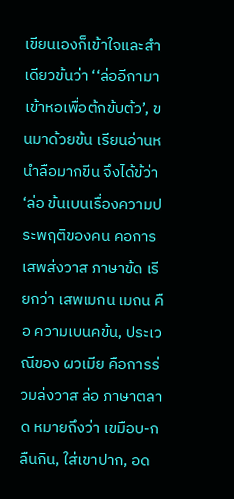เขียนเองก็เข้าใจและสำ เดียวข้นว่า ‘‘ล่ออีกามาเข้าหอเพื่อต้กข้บต้ว’, ขนมาด้วยข้น เรียนอ่านหนำลือมากขีน จึงได้ข้ว่า ‘ล่อ ข้นเบนเรื่องความประพฤติของคน คอการเสพส่งวาส ภาษาข้ด เรียกว่า เสพเมกน เมถน คือ ความเบนคข้น, ประเวณีของ ผวเมีย คือการร่วมล่งวาส ล่อ ภาษาตลาด หมายถึงว่า เขมือบ-กลืนกิน, ใส่เขาปาก, อด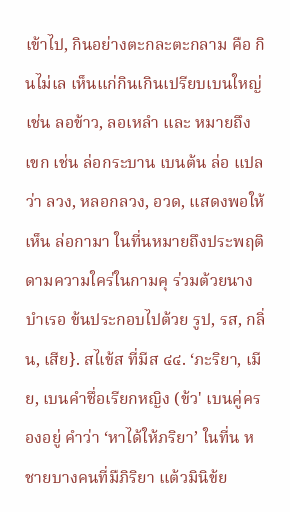เข้าไป, กินอย่างตะกละตะกลาม คือ กินไม่เล เห็นแก่กินเกินเปรียบเบนใหญ่ เช่น ลอข้าว, ลอเหลำ และ หมายถึง เขก เช่น ล่อกระบาน เบนต้น ล่อ แปลว่า ลวง, หลอกลวง, อวด, แสดงพอให้เห็น ล่อกามา ในที่นหมายถึงประพฤติดามความใคร่ในกามคุ ร่วมต้วยนางบำเรอ ข้นประกอบไปต้วย รูป, รส, กลิ่น, เสีย}. สไเข้ส ที่มีส ๔๔. ‘ภะริยา, เมีย, เบนคำชึ่อเรียกหญิง (ข้ว' เบนคู่ครองอยู่ คำว่า ‘หาได้ให้ภริยา’ ในที่น ห ชายบางคนที่มืภิริยา แต้วมินิข้ย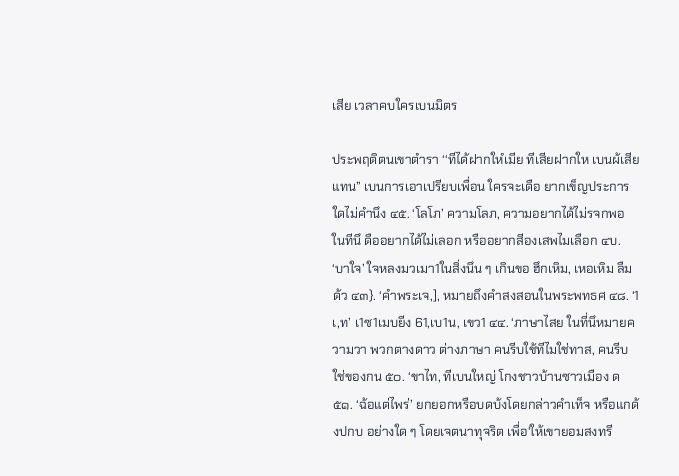เสีย เวลาคบใครเบนมิตร

ประพฤติตนเขาตำรา ‘‘ทีได้ฝากใหํเมีย ทีเสียฝากให เบนผ้เสียแทน” เบนการเอาเปรียบเพื่อน ใครจะเดือ ยากเข็ญประการใดไม่คำนึง ๔๕. ‘โลโภ’ ความโลภ, ความอยากได้ไม่รจกพอ ในทีนึ ดืออยากได้ไม่เลอก หรืออยากสีองเสพไมเลือก ๔บ. ‘บาใจ’ ใจหลงมวเมา1ในสิ่งนึน ๆ เกินขอ ฮึกเหิม, เหอเหิม ลืมด้ว ๔๓}. ‘คำพระเจ,], หมายถึงคำสงสอนในพระพทธศ ๔๘. ‘1เ,ท’ เ1ซ1เมบยีง 61,เบ1น, เขว1 ๔๔. ‘ภาษาไสย ในที่นึหมายความวา พวกตางดาว ต่างภาษา คนรีบใช้ทีไมใช่ทาส, คนรีบใช่ของกน ๕๐. ‘ขาไท, ทีเบนใหญ่ โกงชาวบ้านซาวเมือง ด ๕๑. ‘ฉ้อแต่ไพร่’ ยกยอกหรือบดบ้งโดยกล่าวคำเท็จ หรือแกด้งปกบ อย่างใด ๆ โดยเจตนาทุจริต เพื่อ'ให้เขายอมสงทรี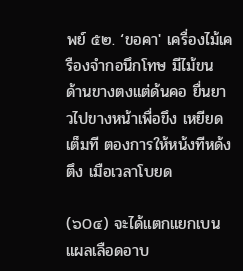พย์ ๕๒. ‘ขอคา' เครื่องไม้เครืองจำกอนึกโทษ มีไม้ขน ด้านขางตงแต่ด้นคอ ยื่นยาวไปขางหน้าเพื่อขึง เหยียดเต็มที ตองการให้หน้งทีหด้งตึง เมือเวลาโบยด

(๖0๔) จะได้แตกแยกเบนแผลเลือดอาบ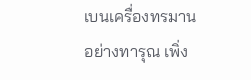เบนเครื่องทรมานอย่างทารุณ เพิ่ง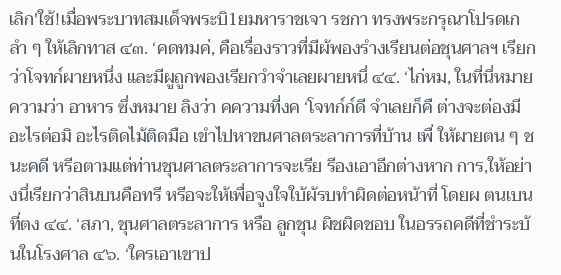เลิก'ใช้!เมื่อพระบาทสมเด็จพระบิ1ยมหาราชเจา รชกา ทรงพระกรุณาโปรดเกลำ ๆ ให้เลิกทาส ๔๓. ‘คดทมค่, คือเรื่องราวที่มีผ้พองรำงเรียนต่อชุนศาลฯ เรียกว่าโจทก์ผายหนึ่ง และมีผูถูกพองเรียกวำจำเลยผายหนึ่ ๔๔. ‘ไก่หม, ในที่นึ่หมายความว่า อาหาร ซึ่งหมาย ลิงว่า คความที่งค ‘โจทก์ก์ดี จำเลยก็คื ต่างจะต่องมีอะไรต่อมิ อะไรติดไม้ติดมือ เขำไปหาขนศาลตระลาการที่บ้าน เพื่ ให้ผายตน ๆ ชนะคดี หรีอตามแต่ท่านชุนศาลตระลาการจะเรีย รีองเอาอีกต่างหาก การ,ให้อย่างนึ่เรียกว่าสินบนคือทรี หรีอจะให้เพื่อจูงใจใบ้ผ้รบทำผิดต่อหน้าที่ โดยผ ตนเบนที่ตง ๔๔. ‘สภา, ชุนศาลตระลาการ หรือ ลูกชุน ผิชผิดชอบ ในอรรถคดีที่ชำระบ้นในโรงศาล ๔๖. ‘ใครเอาเขาป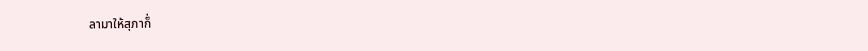ลามาให้สุภาก็่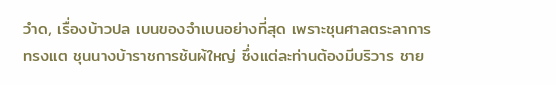วำด, เรื่องบ้าวปล เบนของจำเบนอย่างที่สุด เพราะชุนศาลตระลาการทรงแต ชุนนางบ้าราชการช้นผ้ใหญ่ ซึ่งแต่ละท่านต้องมีบริวาร ชาย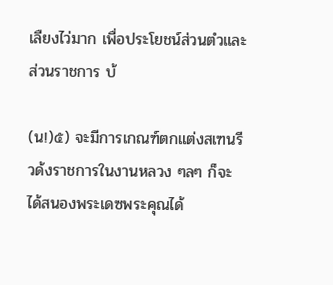เลืยงไว่มาก เพื่อประโยชน์ส่วนตํวและส่วนราชการ บ้

(น!)๕) จะมีการเกณฑ์ตกแต่งสเฑนรีวด้งราชการในงานหลวง ๆลๆ ก็จะ ได้สนองพระเดซพระคุณได้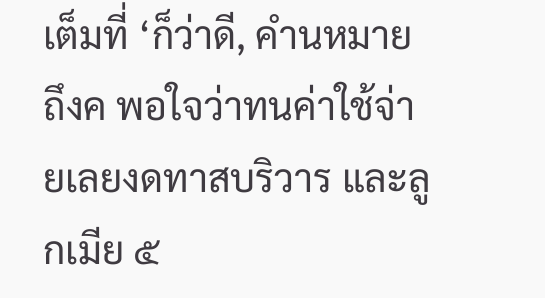เต็มที่ ‘ก็ว่าดี, คำนหมายถึงค พอใจว่าทนค่าใช้จ่ายเลยงดทาสบริวาร และลูกเมีย ๕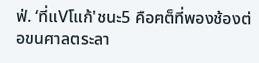ฟ่. ‘ที่แVโแก้'ชนะ5 คือฅต็ที่พองช้องต่อขนศาลตระลา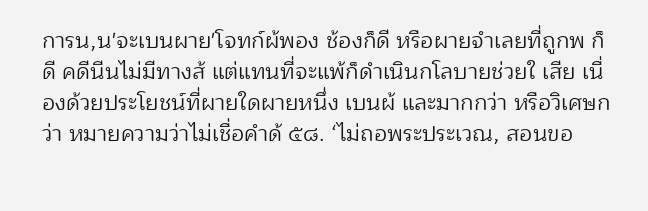การน,น'จะเบนผาย'โจทก์ผ้พอง ช้องก็ดี หรือผายจำเลยที่ถูกพ ก็ดี คดีนีนไม่มีทางส้ แต่แทนที่จะแพ้ก็ดำเนินกโลบายช่วยใ เสีย เนื่องด้วยประโยชน์ที่ผายใดผายหนึ่ง เบนผ้ และมากกว่า หรือวิเศษกว่า หมายความว่าไม่เชื่อคำด้ ๕๘. ‘ไม่ถอพระประเวณ, สอนขอ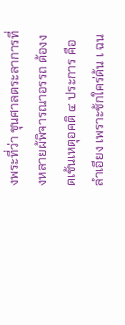งพระที่ว่า ชุนศาลตระลาการที่งหลายผ้พิจารณาอรรถ ด้องงดเช้นเหตุอคติ ๔ ประการ คือ ลำเอียง เพราะช้กใคร่ด้น เ ฉน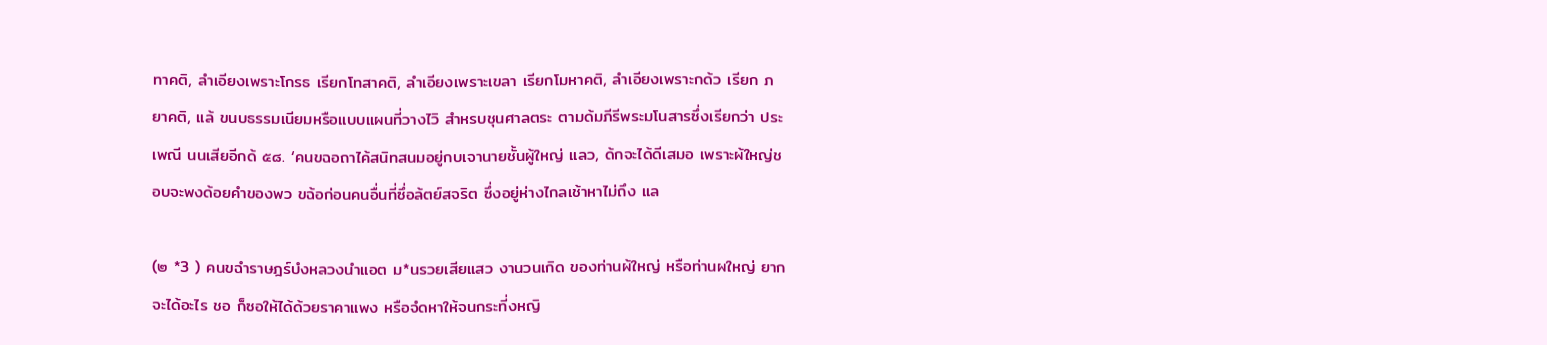ทาคติ, ลำเอียงเพราะโกรธ เรียกโทสาคติ, ลำเอียงเพราะเขลา เรียกโมหาคติ, ลำเอียงเพราะกด้ว เรียก ภยาคติ, แล้ ขนบธรรมเนียมหรือแบบแผนที่วางไวิ สำหรบชุนศาลตระ ตามด้มภีรีพระมโนสารซึ่งเรียกว่า ประเพณี นนเสียอีกด้ ๕๘. ‘คนขฉอถาไค้สนิทสนมอยู่กบเจานายชั้นผู้ใหญ่ แลว, ด้กจะได้ดีเสมอ เพราะผ้ใหญ่ชอบจะพงด้อยคำของพว ขฉ้อก่อนคนอื่นที่ซึ่อล้ตย์สจริต ซึ่งอยู่ห่างไกลเช้าหาไม่ถึง แล

(๒ *3 ) คนขฉำราษฎร์บํงหลวงนำแอต ม*นรวยเสียแสว งานวนเกิด ของท่านผ้ใหญ่ หรือท่านผใหญ่ ยากจะได้อะไร ชอ ก็ซอให้ได้ด้วยราคาแพง หรือจํดหาให้จนกระที่งหญิ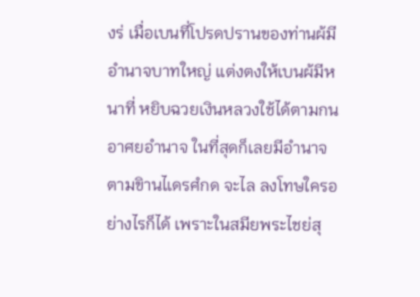งร่ เมื่อเบนที่โปรดปรานของท่านผ้มีอำนาจบาทใหญ่ แต่งตงให้เบนผ้มีหนาที่ หยิบฉวยเงินหลวงใช้ได้ตามกน อาศยอำนาจ ในที่สุดก็เลยมีอำนาจตามขิานไเดรศํกด จะไล ลงโทษใครอย่างไรก็ได้ เพราะในสมียพระไชย่สุ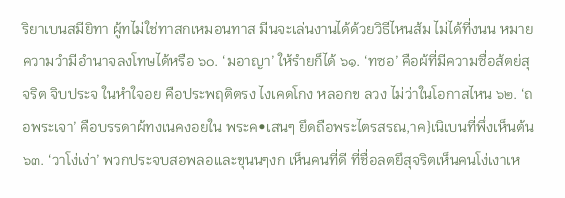ริยาเบนสมียิทา ผู้ทไม่ใช่ทาสกเหมอนทาส มีนจะเล่นงานได้ด้วยวิธีไหนส้ม ไม่ได้ที่งนน หมายความวำมีอำนาจลงโทษได้หรือ ๖๐. ‘มอาญา’ ให้รำยก็ได้ ๖๑. ‘ทซอ’ คือผ้ที่มีความซื่อส้ตย่สุจริต จิบประจ ในหำใจอย คือประพฤติตรง ไงเคดโกง หลอกข ลวง ไม่ว่าในโอกาสไหน ๖๒. ‘ถอพระเจา’ คือบรรดาผ้ทงเนคงอยใน พระค•เสนๆ ยึดถือพระไตรสรณ,าค}เนิเบนที่พึ่งเห็นต้น ๖๓. ‘วาโง่เง่า’ พวกประจบสอพลอและขุนนๆงก เห็นคนที่ดี ที่ชื่อลตยึสุจริตเห็นคนโง่เงาเห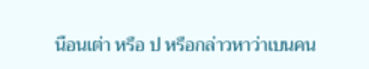นือนเต่า หรือ ป หรือกล่าวหาว่าเบนคน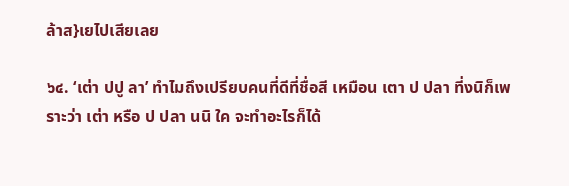ล้าส}เยไปเสียเลย

๖๔. ‘เต่า ปปู ลา’ ทำไมถึงเปรียบคนที่ดีที่ชื่อสี เหมือน เตา ป ปลา ที่งนิก็เพราะว่า เต่า หรือ ป ปลา นนิ ใค จะทำอะไรก็ได้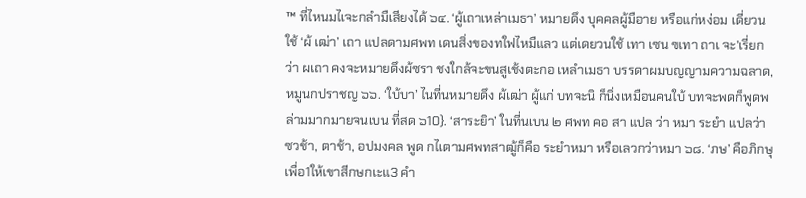™ ที่ไหนมไเจะกลำมืเสียงได้ ๖๔. ‘ผู้เถาเหล่าเมธา’ หมายดึง บุคคลผู้มือาย หรือแก่หง่อม เดี่ยวนใช้ ‘ผ้ เฒ่า’ เถา แปลดามศพท เดนสิ่งของทใฟไหมืแลว แต่เดยวนใช้ เทา เซน ฃเทา ถาเ จะ'เรี่ยกว่า ผเถา คงจะหมายดึงผ้ซรา ชงใกล้จะขนสูเช้งตะกอ เหลำเมธา บรรดาผมบญญามความฉลาด, หมูนกปราชญ ๖๖. ‘ใบ้บา’ ไนที่นหมายดึง ผ้เฒ่า ผู้แก่ บทจะนิ ก็นิ่งเหมือนคนใบ้ บทจะพดก็พูดพล่ามมากมายจนเบน ที่สด ๖10}. ‘สาระยิา’ ในที่นเบน ๒ ศพท คอ สา แปล ว่า หมา ระยำ แปลว่า ซวช้า, ตาช้า, อปมงคล พูด กไเตามศพทสาฒู้ก็คือ ระยำหมา หรือเลวกว่าหมา ๖๘. ‘ภษ’ คือภิกษุ เพื่อ1ให้เขาสีกษกเะแ3 คำ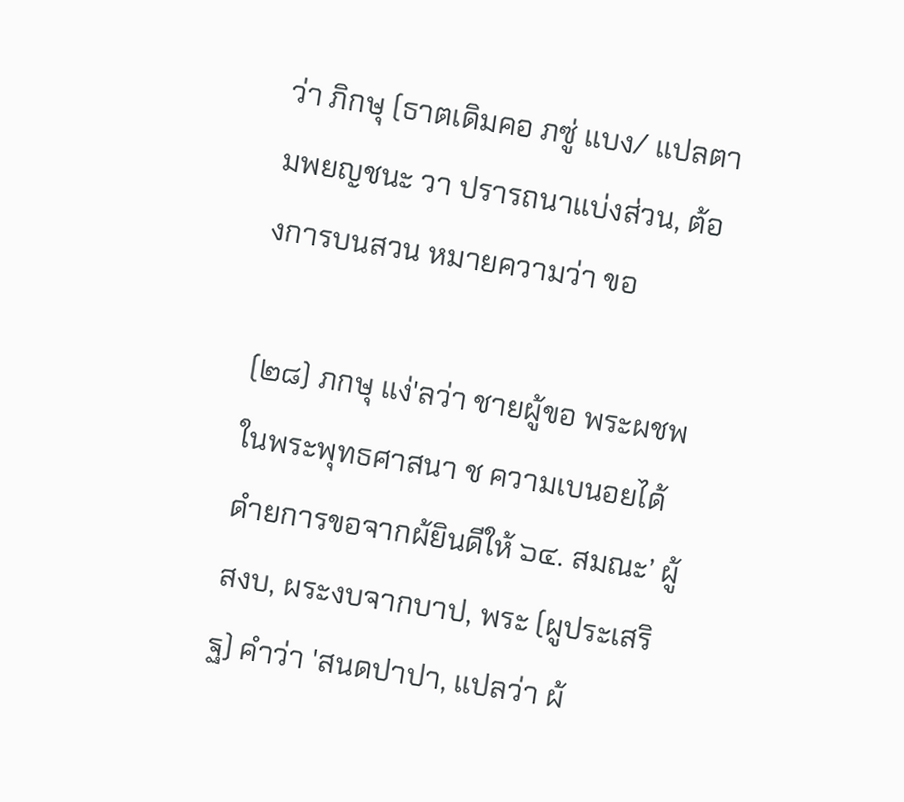ว่า ภิกษุ (ธาตเดิมคอ ภซู่ แบง/ แปลตามพยญชนะ วา ปรารถนาแบ่งส่วน, ต้องการบนสวน หมายความว่า ขอ

(๒๘) ภกษุ แง่'ลว่า ชายผู้ขอ พระผชพในพระพุทธศาสนา ช ความเบนอยได้ดำยการขอจากผ้ยินดีให้ ๖๔. สมณะ’ ผู้สงบ, ผระงบจากบาป, พระ (ผูประเสริฐ) คำว่า 'สนดปาปา, แปลว่า ผ้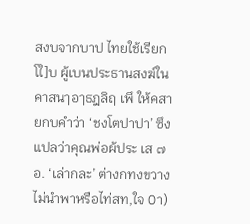สงบจากบาป ไทยใช้เรียก โใ]บ ผู้เบนประธานสงฆ์ในคาสนๅอๅธฎลิฤ เพึ ให้คสายกบคำว่า ‘ชงโตปาปา’ ซึงแปลว่าคุณพ่อผ้ประ เส ๗อ. ‘เล่ากละ’ ต่างกทงขวางไม่นำพาหรือไท่สท,ใจ 0า)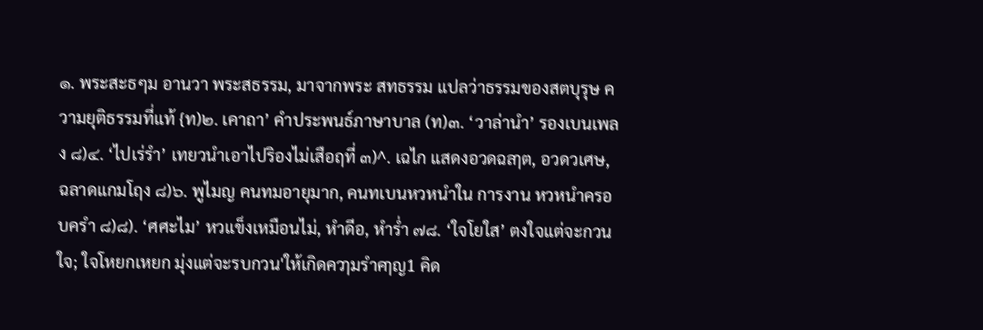๑. พระสะธๆม อานวา พระสธรรม, มาจากพระ สทธรรม แปลว่าธรรมของสตบุรุษ ความยุติธรรมที่แท้ {ท)๒. เคาถา’ คำประพนธ์ภาษาบาล (ท)๓. ‘วาล่านำ’ รองเบนเพลง ๘)๔. ‘ไปเร่รำ’ เทยวนำเอาไปริองไม่เสือฤที่ ๓)^. เฉไก แสดงอวดฉลๅต, อวดวเศษ, ฉลาดแกมโฤง ๘)๖. พูไมญ คนทมอายุมาก, คนทเบนหวหนำใน การงาน หวหนำครอบครำ ๘)๘). ‘ศศะไม’ หวแข็งเหมือนไม่, หำดีอ, หำร่ำ ๗๘. ‘ใจโยใส’ ตงใจแต่จะกวนใจ; ใจโหยกเหยก มุ่งแต่จะรบกวน'ให้เกิดควๅมรำคๅญ1 คิด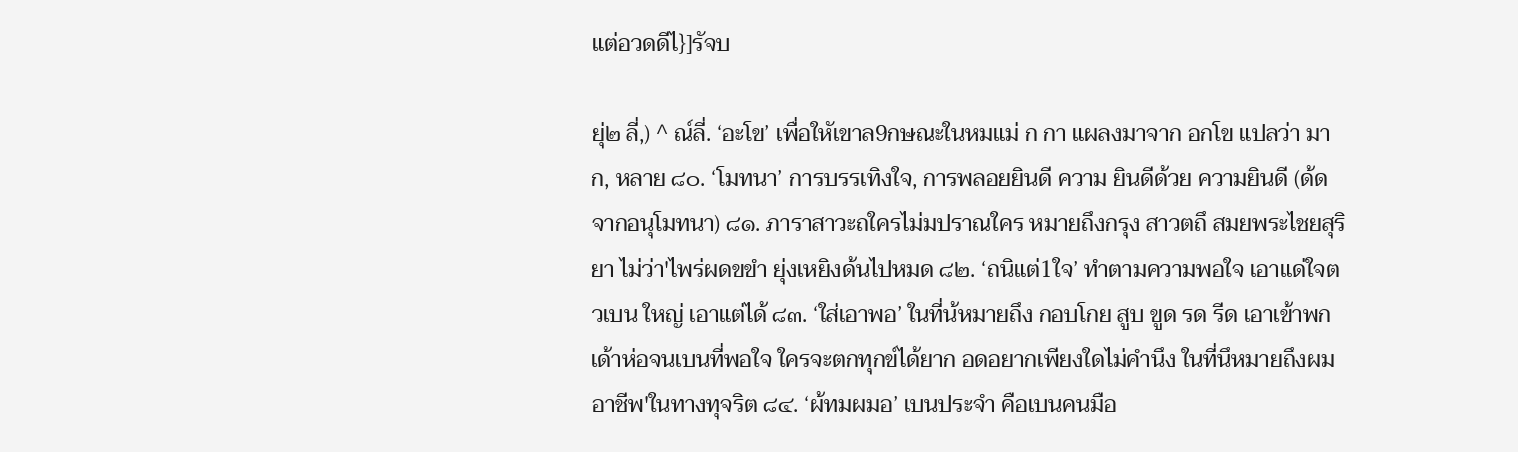แต่อวดดีไ}]รัจบ

ยุ่๒ ลี่,) ^ ณ์ลี่. ‘อะโข’ เพื่อใหัเขาล9กษณะในหมแม่ ก กา แผลงมาจาก อกโข แปลว่า มาก, หลาย ๘๐. ‘โมทนา’ การบรรเทิงใจ, การพลอยยินดี ความ ยินดีด้วย ความยินดี (ด้ดจากอนุโมทนา) ๘๑. ภาราสาวะถใครไม่มปราณใคร หมายถึงกรุง สาวตถึ สมยพระไชยสุริยา ไม่ว่า'ไพร่ผดขขำ ยุ่งเหยิงด้นไปหมด ๘๒. ‘ถนิแต่1ใจ’ ทำตามความพอใจ เอาแด่ใจตวเบน ใหญ่ เอาแต่ได้ ๘๓. ‘ใส่เอาพอ’ ในที่น้หมายถึง กอบโกย สูบ ขูด รด รีด เอาเข้าพกเด้าห่อจนเบนที่พอใจ ใครจะตกทุกข์ได้ยาก อดอยากเพียงใดไม่คำนึง ในที่นึหมายถึงผมอาชีพ'ในทางทุจริต ๘๔. ‘ผ้ทมผมอ’ เบนประจำ คือเบนคนมือ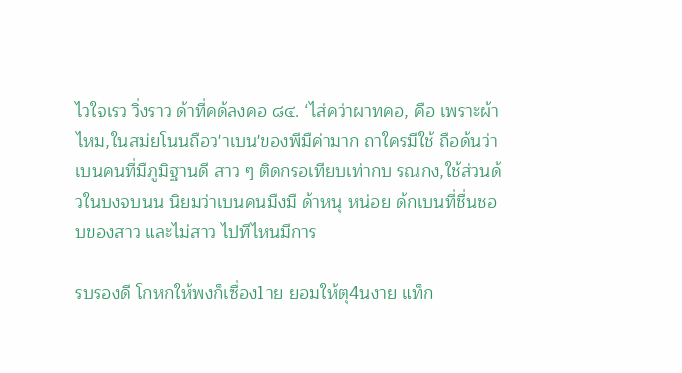ไวใจเรว วิ่งราว ด้าที่คด้ลงคอ ๘๔. ‘ไส่คว่าผาทคอ, คือ เพราะผ้าไหม,ในสม่ยโนนถือว'าเบน'ของพีมืค่ามาก ถาใครมีใช้ ถือด้นว่า เบนคนที่มืภูมิฐานดี สาว ๆ ติดกรอเทียบเท่ากบ รณกง,ใช้ส่วนด้วในบงจบนน นิยมว่าเบนคนมืงมื ด้าหนุ หน่อย ด้กเบนที่ชื่นชอบของสาว และไม่สาว ไปทีไหนมีการ

รบรองดี โกหกให้พงก็เซื่อง1าย ยอมให้ตุ4นงาย แท็ก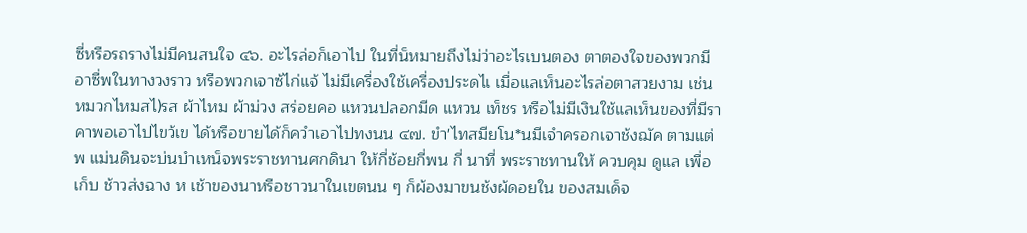ซี่หรือรถรางไม่มีคนสนใจ ๔๖. อะไรล่อก็เอาไป ในที่น็หมายถึงไม่ว่าอะไรเบนตอง ตาตองใจของพวกมีอาซื่พในทางวงราว หรือพวกเจาซ้ไก่แจ้ ไม่มีเครื่องใช้เครื่องประดไเ เมื่อแลเห็นอะไรล่อตาสวยงาม เช่น หมวกไหมสไ)รส ผ้าไหม ผ้าม่วง สร่อยคอ แหวนปลอกมีด แหวน เท็ชร หรือไม่มีเงินใช้แลเห็นของที่มีราคาพอเอาไปไขว้เข ได้หรือขายได้ก็ควำเอาไปทงนน ๔๗. ขำ'ไทสมียโน*นมีเจำครอกเจาช้งฌัค ตามแต่พ แม่นดินจะบ่นบำเหน็จพระราชทานศกดินา ให้กี่ช้อยกี่พน กี่ นาที่ พระราชทานให้ ควบคุม ดูแล เพื่อเก็บ ช้าวส่งฉาง ห เช้าของนาหรือชาวนาในเขตนน ๆ ก็ผ้องมาขนช้งผ้ดอยใน ของสมเด็จ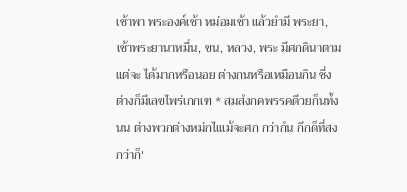เช้าพา พระองค์เช้า หม่อมเช้า แล้วยำมี พระยา, เช้าพระยานาหมื่น, ขน, หลวง, พระ มีศกดินาตามแต่จะ ได้มากหรือนอย ต่างกนหรือเหมือนกิน ซี่งต่างก็มีเลขไพร่เกกเฑ * สมสํงกคพรรคดีวยก็นทํ้งนน ต่างพวกต่างหม่กไเแม้จะศก กว่ากํน กึกด็ที่สงกว่าก็'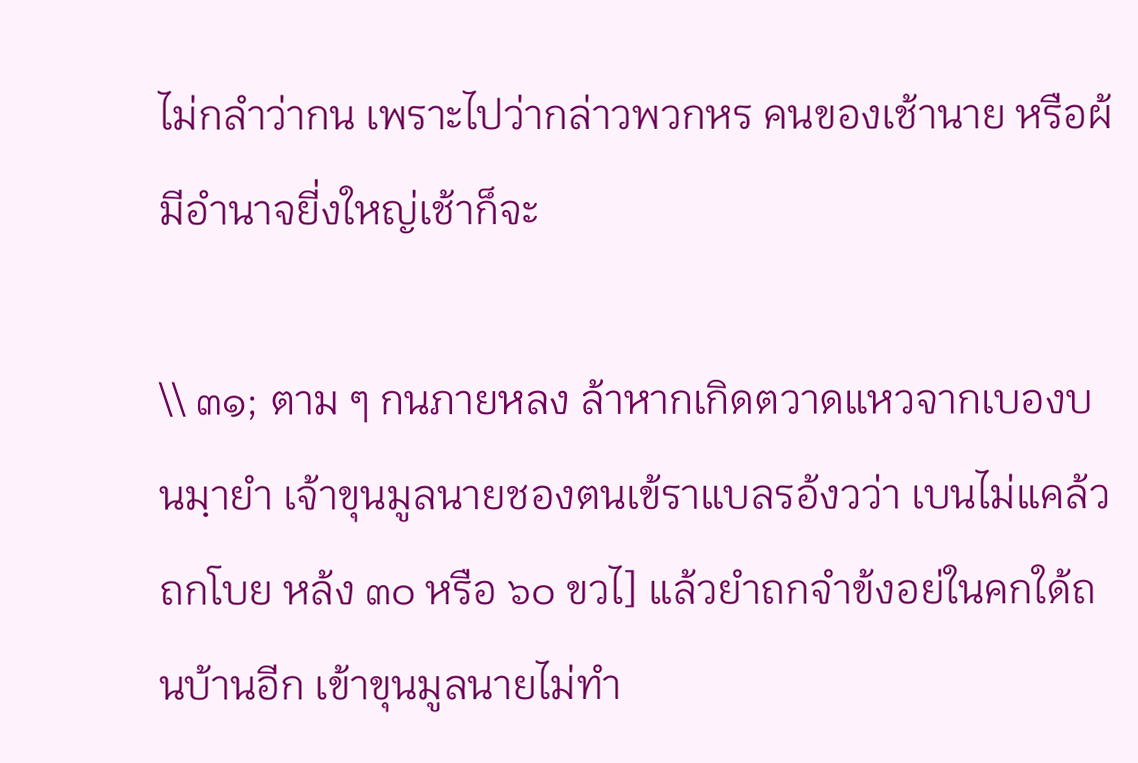ไม่กลำว่ากน เพราะไปว่ากล่าวพวกหร คนของเช้านาย หรือผ้มีอำนาจยี่งใหญ่เช้าก็จะ

\\ ๓๑; ตาม ๆ กนภายหลง ล้าหากเกิดตวาดแหวจากเบองบนมฺายำ เจ้าขุนมูลนายชองตนเข้ราแบลรอ้งวว่า เบนไม่แคล้วถกโบย หล้ง ๓๐ หรือ ๖๐ ขวไ] แล้วยำถกจำข้งอย่ในคกใด้ถนบ้านอีก เข้าขุนมูลนายไม่ทำ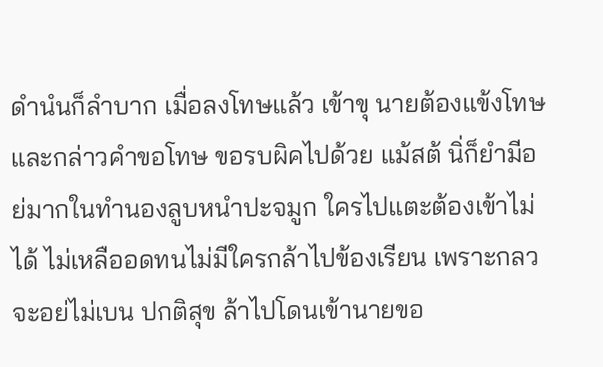ดำนํนก็ลำบาก เมื่อลงโทษแล้ว เข้าขุ นายต้องแข้งโทษและกล่าวคำขอโทษ ขอรบผิคไปด้วย แม้สต้ นิ่ก็ยำมีอย่มากในทำนองลูบหนำปะจมูก ใครไปแตะต้องเข้าไม่ได้ ไม่เหลืออดทนไม่มีใครกล้าไปข้องเรียน เพราะกลวจะอย่ไม่เบน ปกติสุข ล้าไปโดนเข้านายขอ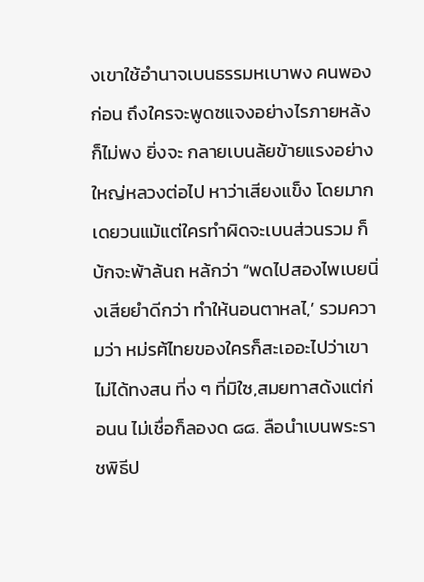งเขาใช้อำนาจเบนธรรมหเบาพง คนพองก่อน ถึงใครจะพูดซแจงอย่างไรภายหล้งก็ไม่พง ยิ่งจะ กลายเบนล้ยข้ายแรงอย่างใหญ่หลวงต่อไป หาว่าเสียงแข็ง โดยมากเดยวนแม้แต่ใครทำผิดจะเบนส่วนรวม ก็บ้กจะพ้าล้นถ หล้กว่า “พดไปสองไพเบยนิ่งเสียยำดีกว่า ทำให้นอนตาหลไ,’ รวมความว่า หม่รฅ้ไทยของใครก็สะเออะไปว่าเขาไม่ได้ทงสน ที่ง ๆ ที่มิใซ,สมยทาสด้งแต่ก่อนน ไม่เชื่อก็ลองด ๘๘. ลือนำเบนพระราชพิธีป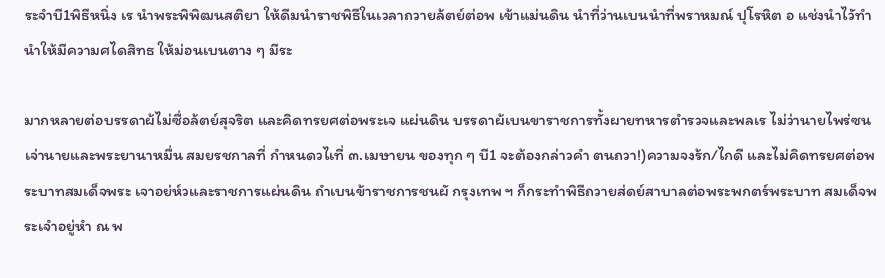ระจำบี1พิธีหนิ่ง เร นำพระพิพิฒนสติยา ให้ดีมนำราชพิธีในเวลาถวายล้ตย์ต่อพ เข้าแม่นดิน นำที่ว่านเบนนำที่พราหมณ์ ปุโรหิต อ แช่งนำไวัทำนำให้มีความศไดสิทธ ให้ม่อนเบนตาง ๆ มีระ

มากหลายต่อบรรดาผ้ไม่ซื่อล้ตย์สุจริต และคิดทรยศต่อพระเจ แผ่นดิน บรรดาผ้เบนขาราชการทั้งผายทหารตำรวจและพลเร ไม่ว่านายไพร่ซนเจ่านายและพระยานาหมื่น สมยรชกาลที่ กำหนดวไเที่ ๓.เมษายน ของทุก ๆ บี1 จะต้องกล่าวคำ ตนถวา!)ความจงร้ก/ไกดี และไม่คิดทรยศต่อพระบาทสมเด็จพระ เจาอย่ห์วและราชการแผ่นดิน ถำเบนข้าราชการชนผั กรุงเทพ ฯ ก็กระทำพิธีถวายส่ดย์สาบาลต่อพระพกตร์พระบาท สมเด็จพระเจำอยู่หำ ณ พ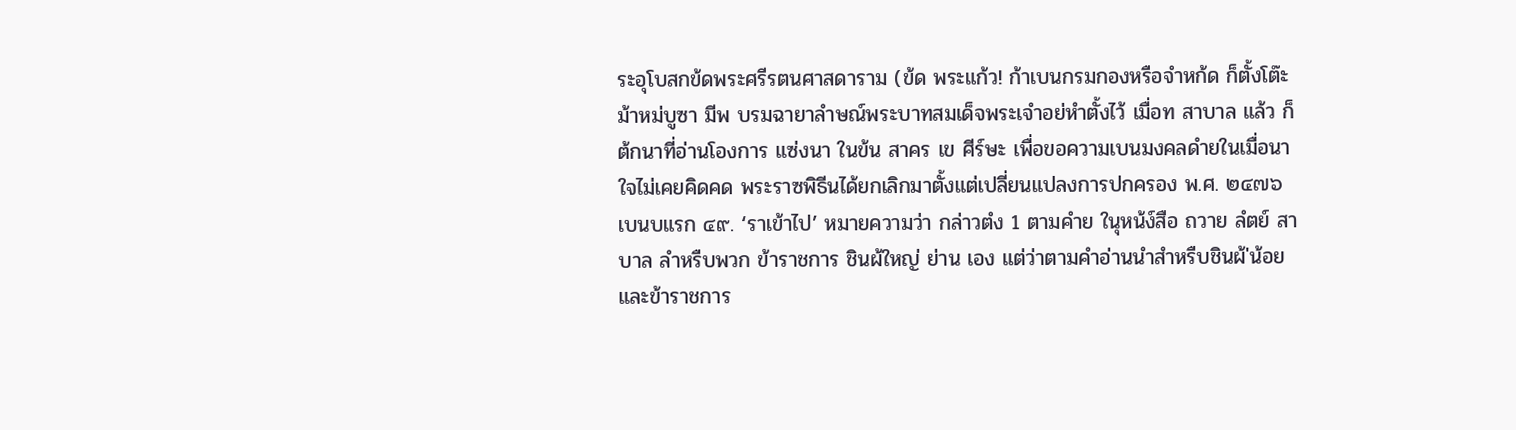ระอุโบสกข้ดพระศรีรตนศาสดาราม (ข้ด พระแก้ว! ก้าเบนกรมกองหรือจำหก้ด ก็ตั้งโต๊ะม้าหม่บูซา มีพ บรมฉายาลำษณ์พระบาทสมเด็จพระเจำอย่หำตั้งไว้ เมื่อท สาบาล แล้ว ก็ต้กนาที่อ่านโองการ แซ่งนา ในข้น สาคร เข ศีร์ษะ เพื่อขอความเบนมงคลดำยในเมื่อนาใจไม่เคยคิดคด พระราซพิธีนได้ยกเลิกมาตั้งแต่เปลี่ยนแปลงการปกครอง พ.ศ. ๒๔๗๖ เบนบแรก ๔๙. ‘ราเข้าไป’ หมายความว่า กล่าวตํง 1 ตามคำย ในุหน้ง์สือ ถวาย ลํตย์ สาบาล ลำหรืบพวก ข้าราชการ ชินผ้ใหญ่ ย่าน เอง แต่ว่าตามคำอ่านนำสำหรืบชินผ้'น้อยและข้าราชการ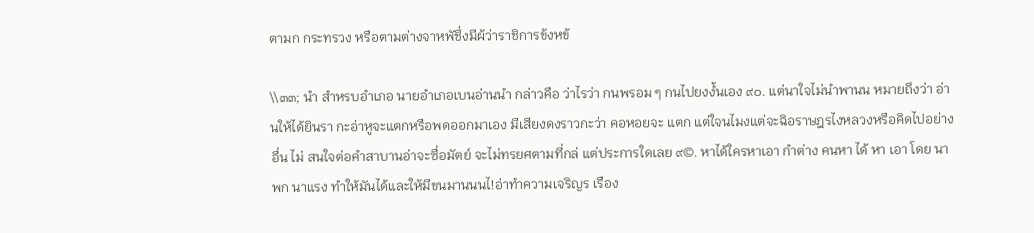ตามก กระทรวง หรือตามต่างจาหพัชึ่งมีผ้ว่าราชิการข้งหข้

\\๓๓; นำ สำหรบอำเภอ นายอำเภอเบนอ่านนำ กล่าวคือ ว่าไรว่า กนพรอม ๆ กนไปยงงํ้นเอง ๙๐. แต่นาใจไม่นำพานน หมายถึงว่า อ่านให้ได้ยินรา กะอ่าหูจะแตกหรือพดออกมาเอง มีเสียงดงราวกะว่า คอหอยจะ แตก แต่ใจนไมงแต่จะฉิอราษฎรไงหลวงหรือคิดไปอย่างอื่น ไม่ สนใจต่อคำสาบานอ่าจะซื่อมัตย์ จะไม่ทรยศตามที่กล่ แต่ประการใดเลย ๙©. หาได้ใครหาเอา กำต่าง คนหา ได้ หา เอา โดย นาพก นาแรง ทำให้มันได้และให้มีขนมานนนไ!อ่าทำความเจริญร เรือง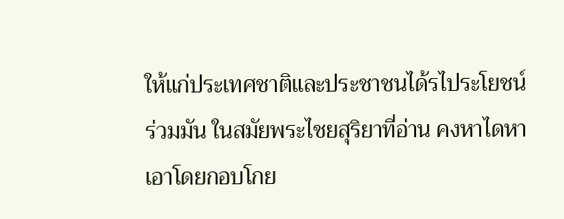ให้แก่ประเทศชาติและประชาชนได้รไประโยชน์ร่วมมัน ในสมัยพระไชยสุริยาที่อ่าน คงหาไดหาเอาโดยกอบโกย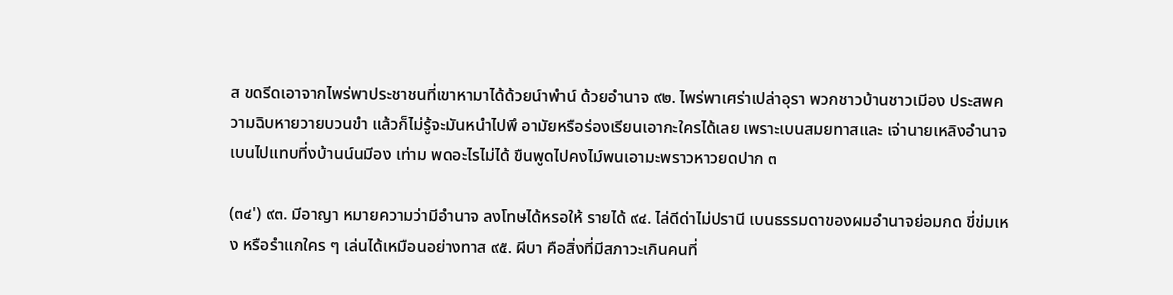ส ขดรีดเอาจากไพร่พาประชาชนที่เขาหามาได้ด้วยน์าพำน์ ด้วยอำนาจ ๙๒. ไพร่พาเศร่าเปล่าอุรา พวกชาวบ้านชาวเมีอง ประสพความฉิบหายวายบวนขำ แล้วก็ไม่รู้จะมันหนำไปพึ อามัยหรือร่องเรียนเอากะใครได้เลย เพราะเบนสมยทาสและ เจ่านายเหลิงอำนาจเบนไปแทบที่งบ้านน์นมีอง เท่าม พดอะไรไม่ได้ ขืนพูดไปคงไม์พนเอามะพราวหาวยดปาก ๓

(๓๔') ๙๓. มีอาญา หมายความว่ามีอำนาจ ลงโทษได้หรอให้ รายได้ ๙๔. ไล่ดีด่าไม่ปรานี เบนธรรมดาของผมอำนาจย่อมกด ขี่ข่มเหง หรือรำแกใคร ๆ เล่นได้เหมือนอย่างทาส ๙๕. ผีบา คือสิ่งที่มีสภาวะเกินคนที่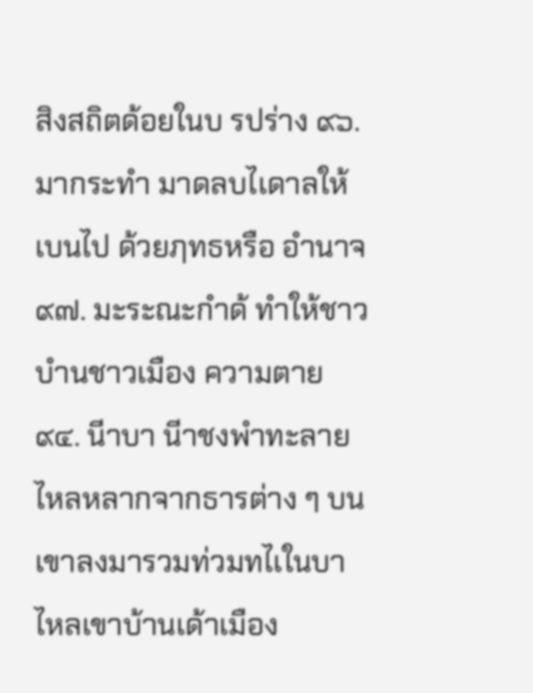สิงสถิตด้อยในบ รปร่าง ๙๖. มากระทำ มาดลบไเดาลให้เบนไป ด้วยฦทธหรือ อำนาจ ๙๗. มะระณะกำด้ ทำให้ชาวบำนชาวเมือง ความตาย ๙๔. นีาบา นีาชงพำทะลายไหลหลากจากธารต่าง ๆ บน เขาลงมารวมท่วมทไเในบา ไหลเขาบ้านเด้าเมือง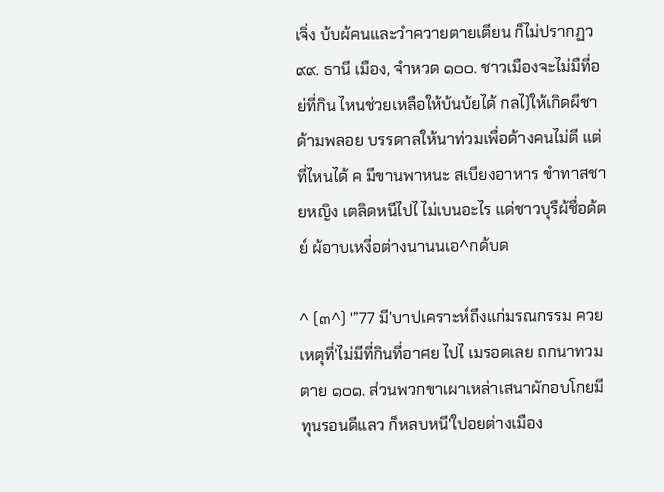เจิ่ง บ้บผ้คนและวำควายตายเตียน ก็ไม่ปรากฏว ๙๙. ธานี เมือง, จำหวด ๑๐๐. ชาวเมืองจะไม่มืที่อย่ที่กิน ไหนช่วยเหลือให้บ้นบ้ยได้ กลไ)ให้เกิดผีชาด้ามพลอย บรรดาลให้นาท่วมเพื่อด้างคนไม่ตี แต่ที่ไหนได้ ค มีขานพาหนะ สเบียงอาหาร ขำทาสชายหญิง เตลิดหนีไปไ ไม่เบนอะไร แด่ชาวบุรืผ้ชื่อด้ตย์ ผ้อาบเหงี่อต่างนานนเอ^กด้บด

^ (๓^) '”77 มี’บาปเคราะห์ถึงแก่มรณกรรม ควยเหตุที่'ไม่มีที่กินที่อาศย ไปไ เมรอดเลย ถกนาทวมตาย ๑๐๑. ส่วนพวกขาเผาเหล่าเสนาผักอบโกยมีทุนรอนดีแลว ก็หลบหนี'ใปอยต่างเมือง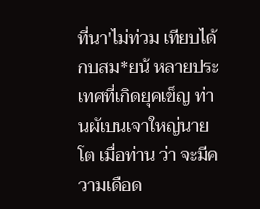ที่นา'ไม่ท่วม เทียบได้กบสม*ยน้ หลายประเทศที่เกิดยุคเข็ญ ท่านผัเบนเจาใหญ่นายโต เมื่อท่าน ว่า จะมีความเดือด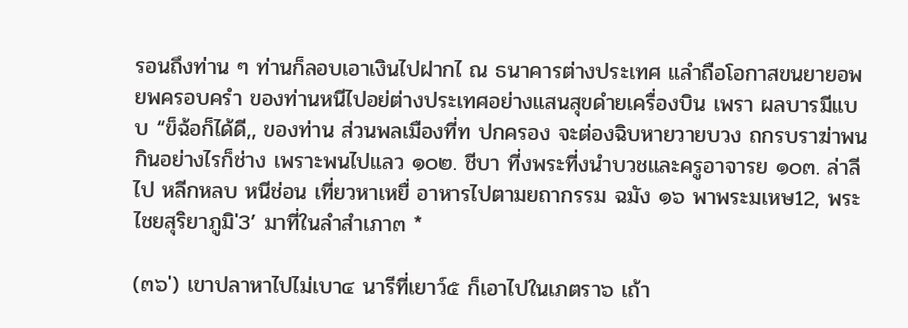รอนถึงท่าน ๆ ท่านก็ลอบเอาเงินไปฝากไ ณ ธนาคารต่างประเทศ แลำถือโอกาสขนยายอพยพครอบครำ ของท่านหนีไปอย่ต่างประเทศอย่างแสนสุขดำยเครื่องบิน เพรา ผลบารมีแบบ “ข็ฉ้อก็ได้ดี,, ของท่าน ส่วนพลเมืองที่ท ปกครอง จะต่องฉิบหายวายบวง ถกรบราฆ่าพนกินอย่างไรก็ช่าง เพราะพนไปแลว ๑๐๒. ชีบา ที่งพระที่งนำบวชและครูอาจารย ๑๐๓. ล่าลีไป หลีกหลบ หนีช่อน เที่ยวหาเหยื่ อาหารไปตามยถากรรม ฉมัง ๑๖ พาพระมเหษ12, พระไชยสุริยาภูมิ'3’ มาที่ในลำสำเภา๓ *

(๓๖') เขาปลาหาไปไม่เบา๔ นารีที่เยาว์๕ ก็เอาไปในเภตรา๖ เถ้า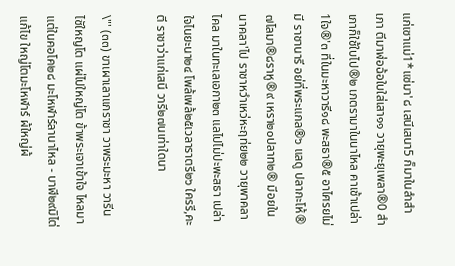แก่เซาแม่1*แซ่มา'๘ เสนีเสนา5 ก็มาในลำสำเภา ตีมาฬ่อฉ้อใบใส่เสา๑๑ วายุพะยุเพลา®0 สำเภาก็ใช้ใบไป®๒ เภตรามาในนาไหล คาเช้าเปล่า1ใจ®'๓ ที่ในมะหาวารี๑๘ พะสธา®๕ อาไศรยไม่มี ราชานารี อย่ที่พระแกล®๖ แลดู ปลากะโห้®๗โลมา®๘ราหู®๙ เหรา๒๐ปลาท๒® มีอยในนาคลา'ไป ราชาหวำเหว่หะฤท่ย๒๒ วายุพาคลาไคล มาในทะเลเอกา๒๓ แลไปไม่ปะพะสธา เปล่าใจไนยะนา๒๔ โพล้เพล้๒๕เวลาราตรี๒๖ ใครรี,คะตี ราชาว่าแก่เสนี วารี๒๗นเท่าใดนา

\"' (๓๓) ขาเผาเลาแกราชา วาพระมะหา วารีนไซัใหญโต แผ่ไปใหญ่โต ข้าพระเจาเข้าใจ ไหลมาแต่ในคอโค๒๘ มะโหฬาร์ลานาไหล - บาฬี๒๙มิไต่แก้ไข ใหญ่โตมะโหฬาร์ ผ้ใหญ่ผ้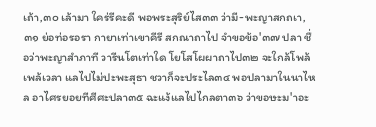เถ้า,๓๐ เล้ามา ใคร่รีคะดี พอพระสุริย์ไส๓๓ ว่ามี-พะญาสกถเา,๓๑ ย่อท่อรอรา กายาเท่าเขาคีรี สกณาถาไป จำขอข้อ'๓๗ ปลา ชื่อว่าพะญาสำภาที วารีนโตเท่าใด โยโสโผผาถาไป๓๒ จะใกล้โพล้เพล้เวลา แลไปไม่ปะพะสุธา ชวาก็จะประไล๓๔ พอปลามาในนาไหล อาไศรยอยทีศีศะปลา๓๕ ฉะแง้แลไปไกลตา๓๖ ว่าขอษะม'าอะ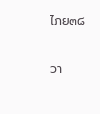ไภย๓๘

วา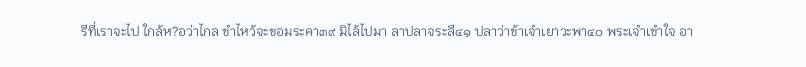รีที่เราจะไป ใกล้ห?อว่าไกล ขำไหว้จะขอมระคา๓๙ มิไล้ไปมา ลาปลาจระลี๔๑ ปลาว่าข้าเจำเยาวะพา๔๐ พระเจำเขำใจ อา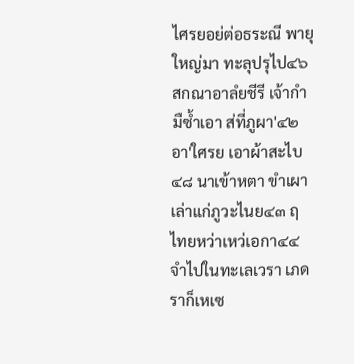ไศรยอย่ต่อธระณี พายุใหญ่มา ทะลุปรุไป๔๖ สกณาอาลํยชีรี เจ้ากำมืซํ้าเอา ส่ที่ภูผา'๔๒อา'ใศรย เอาผ้าสะไบ๔๘ นาเข้าหตา ขำเผาเล่าแก่ภูวะไนย๔๓ ฤไทยหว่าเหว่เอกา๔๔ จำไปในทะเลเวรา เภดราก็เหเซ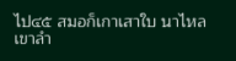ไป๔๕ สมอก็เกาเสาใบ นาไหลเขาลำ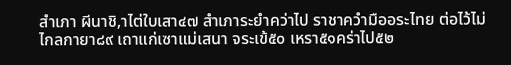สำเภา ผีนาชิ,าไต่ใบเสา๔๗ สำเภาระยำคว่าไป ราชาควำมืออระไทย ต่อไว้ไม่ไกลกายา๘๙ เถาแก่เซาแม่เสนา จระเข้๕๐ เหรา๕๑คร่าไป๕๒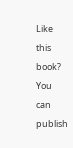Like this book? You can publish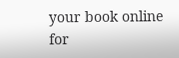your book online for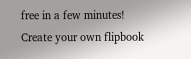free in a few minutes!
Create your own flipbook